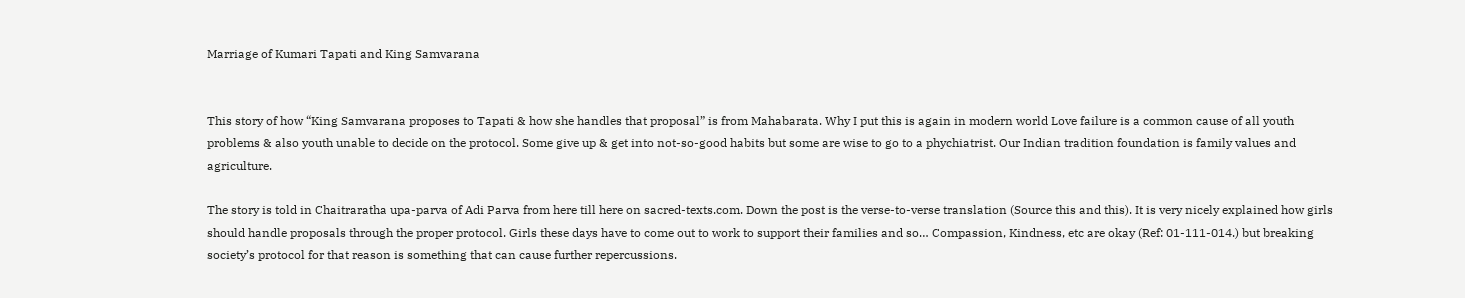Marriage of Kumari Tapati and King Samvarana


This story of how “King Samvarana proposes to Tapati & how she handles that proposal” is from Mahabarata. Why I put this is again in modern world Love failure is a common cause of all youth problems & also youth unable to decide on the protocol. Some give up & get into not-so-good habits but some are wise to go to a phychiatrist. Our Indian tradition foundation is family values and agriculture.

The story is told in Chaitraratha upa-parva of Adi Parva from here till here on sacred-texts.com. Down the post is the verse-to-verse translation (Source this and this). It is very nicely explained how girls should handle proposals through the proper protocol. Girls these days have to come out to work to support their families and so… Compassion, Kindness, etc are okay (Ref: 01-111-014.) but breaking society’s protocol for that reason is something that can cause further repercussions.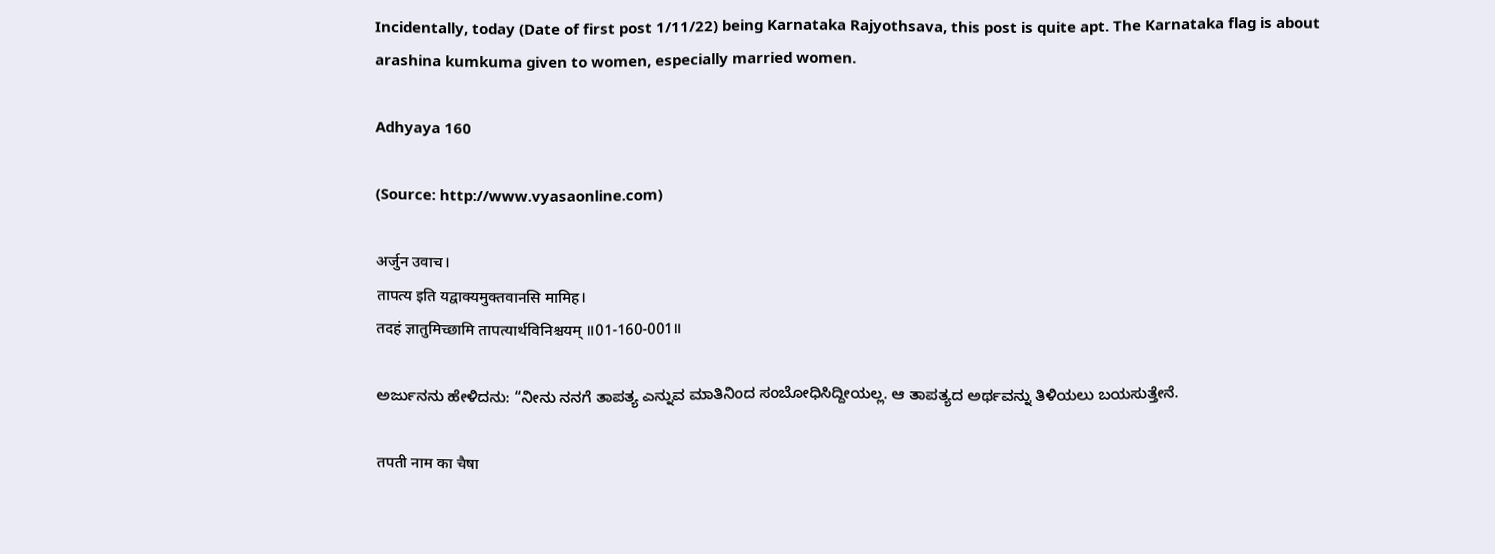Incidentally, today (Date of first post 1/11/22) being Karnataka Rajyothsava, this post is quite apt. The Karnataka flag is about arashina kumkuma given to women, especially married women.

Adhyaya 160

(Source: http://www.vyasaonline.com)

अर्जुन उवाच।
तापत्य इति यद्वाक्यमुक्तवानसि मामिह।
तदहं ज्ञातुमिच्छामि तापत्यार्थविनिश्चयम् ॥01-160-001॥

ಅರ್ಜುನನು ಹೇಳಿದನು: “ನೀನು ನನಗೆ ತಾಪತ್ಯ ಎನ್ನುವ ಮಾತಿನಿಂದ ಸಂಬೋಧಿಸಿದ್ದೀಯಲ್ಲ. ಆ ತಾಪತ್ಯದ ಅರ್ಥವನ್ನು ತಿಳಿಯಲು ಬಯಸುತ್ತೇನೆ.

तपती नाम का चैषा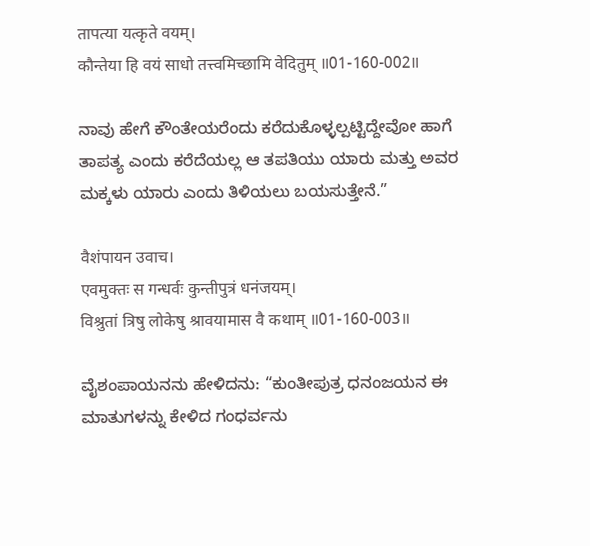तापत्या यत्कृते वयम्।
कौन्तेया हि वयं साधो तत्त्वमिच्छामि वेदितुम् ॥01-160-002॥

ನಾವು ಹೇಗೆ ಕೌಂತೇಯರೆಂದು ಕರೆದುಕೊಳ್ಳಲ್ಪಟ್ಟಿದ್ದೇವೋ ಹಾಗೆ ತಾಪತ್ಯ ಎಂದು ಕರೆದೆಯಲ್ಲ ಆ ತಪತಿಯು ಯಾರು ಮತ್ತು ಅವರ ಮಕ್ಕಳು ಯಾರು ಎಂದು ತಿಳಿಯಲು ಬಯಸುತ್ತೇನೆ.”

वैशंपायन उवाच।
एवमुक्तः स गन्धर्वः कुन्तीपुत्रं धनंजयम्।
विश्रुतां त्रिषु लोकेषु श्रावयामास वै कथाम् ॥01-160-003॥

ವೈಶಂಪಾಯನನು ಹೇಳಿದನು: “ಕುಂತೀಪುತ್ರ ಧನಂಜಯನ ಈ ಮಾತುಗಳನ್ನು ಕೇಳಿದ ಗಂಧರ್ವನು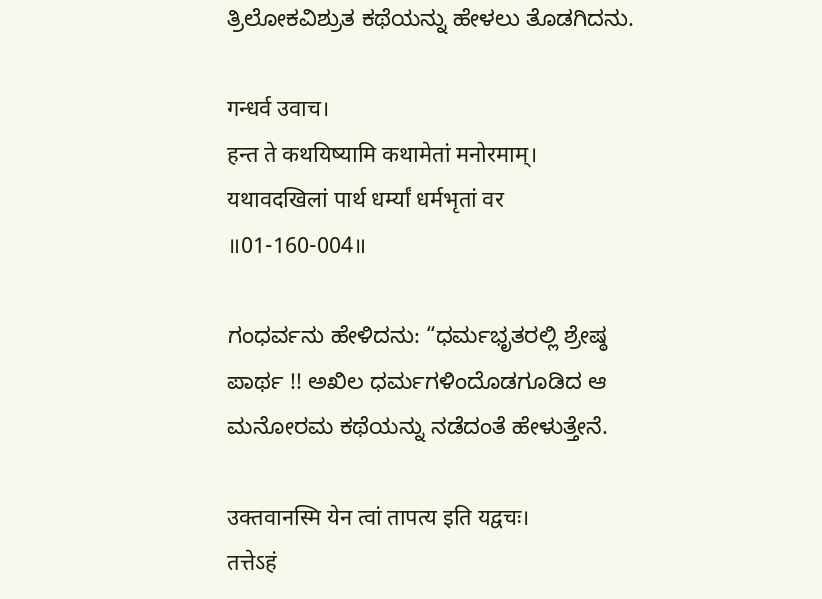ತ್ರಿಲೋಕವಿಶ್ರುತ ಕಥೆಯನ್ನು ಹೇಳಲು ತೊಡಗಿದನು.

गन्धर्व उवाच।
हन्त ते कथयिष्यामि कथामेतां मनोरमाम्।
यथावदखिलां पार्थ धर्म्यां धर्मभृतां वर ॥01-160-004॥

ಗಂಧರ್ವನು ಹೇಳಿದನು: “ಧರ್ಮಭೃತರಲ್ಲಿ ಶ್ರೇಷ್ಠ ಪಾರ್ಥ !! ಅಖಿಲ ಧರ್ಮಗಳಿಂದೊಡಗೂಡಿದ ಆ ಮನೋರಮ ಕಥೆಯನ್ನು ನಡೆದಂತೆ ಹೇಳುತ್ತೇನೆ.

उक्तवानस्मि येन त्वां तापत्य इति यद्वचः।
तत्तेऽहं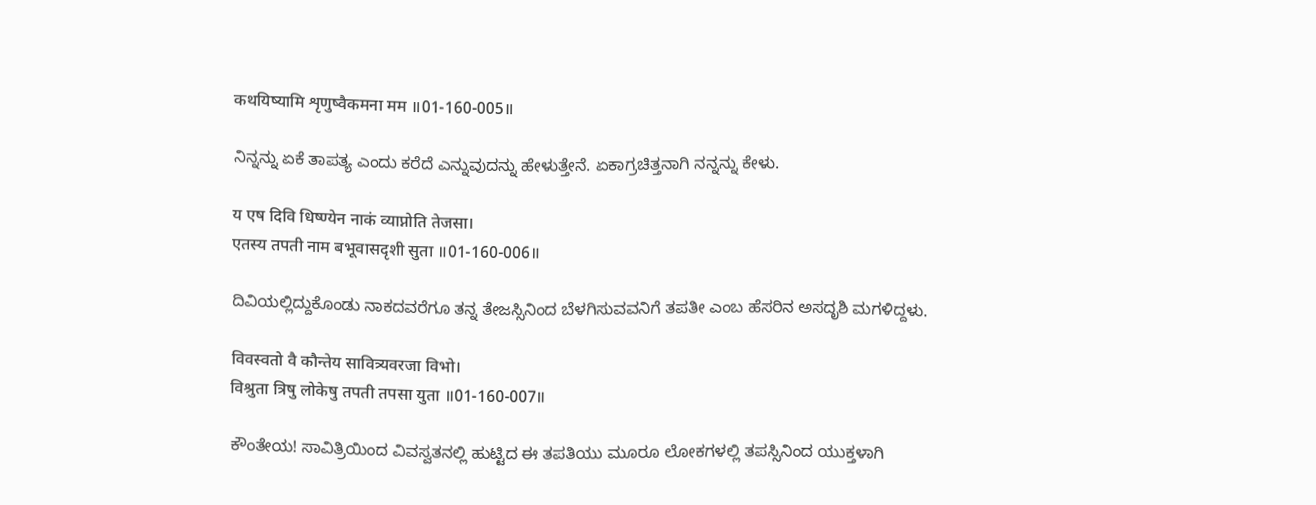कथयिष्यामि शृणुष्वैकमना मम ॥01-160-005॥

ನಿನ್ನನ್ನು ಏಕೆ ತಾಪತ್ಯ ಎಂದು ಕರೆದೆ ಎನ್ನುವುದನ್ನು ಹೇಳುತ್ತೇನೆ. ಏಕಾಗ್ರಚಿತ್ತನಾಗಿ ನನ್ನನ್ನು ಕೇಳು.

य एष दिवि धिष्ण्येन नाकं व्याप्नोति तेजसा।
एतस्य तपती नाम बभूवासदृशी सुता ॥01-160-006॥

ದಿವಿಯಲ್ಲಿದ್ದುಕೊಂಡು ನಾಕದವರೆಗೂ ತನ್ನ ತೇಜಸ್ಸಿನಿಂದ ಬೆಳಗಿಸುವವನಿಗೆ ತಪತೀ ಎಂಬ ಹೆಸರಿನ ಅಸದೃಶಿ ಮಗಳಿದ್ದಳು.

विवस्वतो वै कौन्तेय सावित्र्यवरजा विभो।
विश्रुता त्रिषु लोकेषु तपती तपसा युता ॥01-160-007॥

ಕೌಂತೇಯ! ಸಾವಿತ್ರಿಯಿಂದ ವಿವಸ್ವತನಲ್ಲಿ ಹುಟ್ಟಿದ ಈ ತಪತಿಯು ಮೂರೂ ಲೋಕಗಳಲ್ಲಿ ತಪಸ್ಸಿನಿಂದ ಯುಕ್ತಳಾಗಿ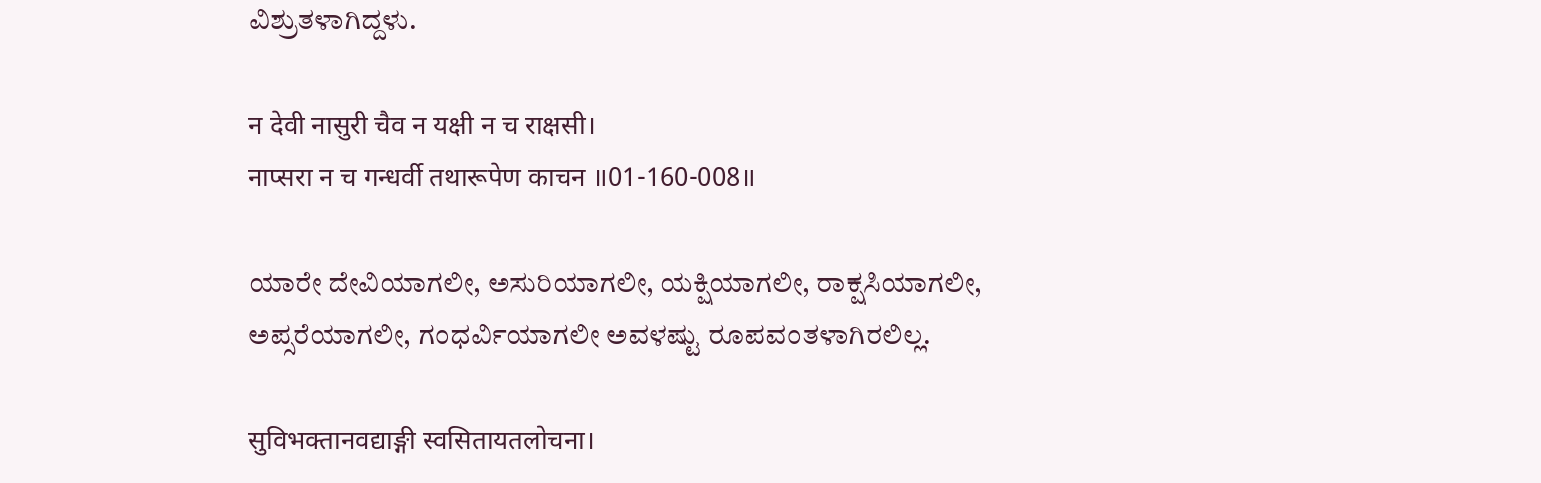ವಿಶ್ರುತಳಾಗಿದ್ದಳು.

न देवी नासुरी चैव न यक्षी न च राक्षसी।
नाप्सरा न च गन्धर्वी तथारूपेण काचन ॥01-160-008॥

ಯಾರೇ ದೇವಿಯಾಗಲೀ, ಅಸುರಿಯಾಗಲೀ, ಯಕ್ಷಿಯಾಗಲೀ, ರಾಕ್ಷಸಿಯಾಗಲೀ, ಅಪ್ಸರೆಯಾಗಲೀ, ಗಂಧರ್ವಿಯಾಗಲೀ ಅವಳಷ್ಟು ರೂಪವಂತಳಾಗಿರಲಿಲ್ಲ.

सुविभक्तानवद्याङ्गी स्वसितायतलोचना।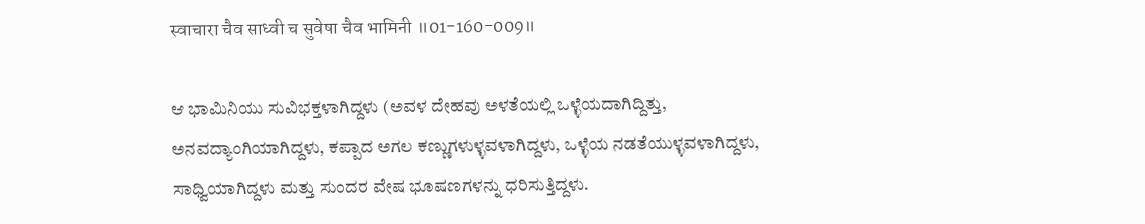स्वाचारा चैव साध्वी च सुवेषा चैव भामिनी ॥01-160-009॥

ಆ ಭಾಮಿನಿಯು ಸುವಿಭಕ್ತಳಾಗಿದ್ದಳು (ಅವಳ ದೇಹವು ಅಳತೆಯಲ್ಲಿ ಒಳ್ಳೆಯದಾಗಿದ್ದಿತ್ತು, ಅನವದ್ಯಾಂಗಿಯಾಗಿದ್ದಳು, ಕಪ್ಪಾದ ಅಗಲ ಕಣ್ಣುಗಳುಳ್ಳವಳಾಗಿದ್ದಳು, ಒಳ್ಳೆಯ ನಡತೆಯುಳ್ಳವಳಾಗಿದ್ದಳು, ಸಾಧ್ವಿಯಾಗಿದ್ದಳು ಮತ್ತು ಸುಂದರ ವೇಷ ಭೂಷಣಗಳನ್ನು ಧರಿಸುತ್ತಿದ್ದಳು.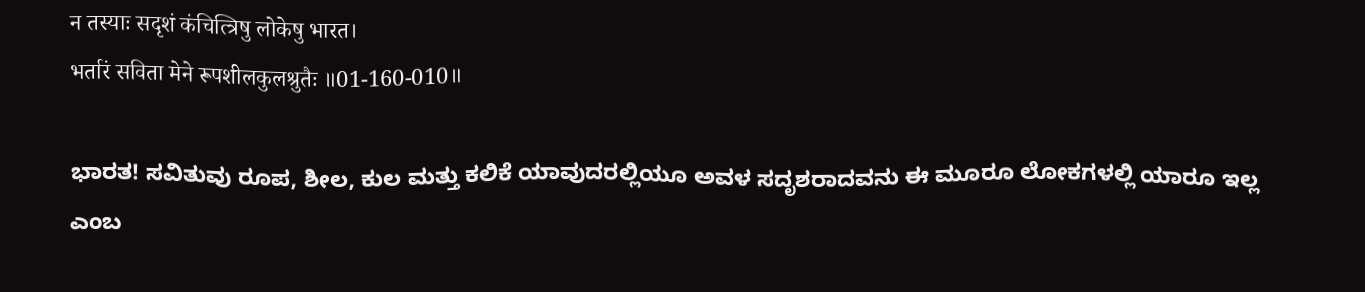न तस्याः सदृशं कंचित्त्रिषु लोकेषु भारत।
भर्तारं सविता मेने रूपशीलकुलश्रुतैः ॥01-160-010॥

ಭಾರತ! ಸವಿತುವು ರೂಪ, ಶೀಲ, ಕುಲ ಮತ್ತು ಕಲಿಕೆ ಯಾವುದರಲ್ಲಿಯೂ ಅವಳ ಸದೃಶರಾದವನು ಈ ಮೂರೂ ಲೋಕಗಳಲ್ಲಿ ಯಾರೂ ಇಲ್ಲ ಎಂಬ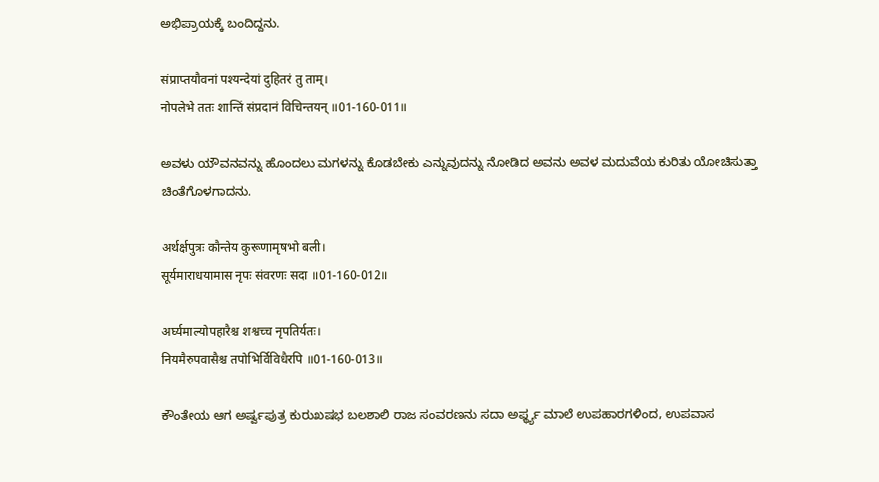ಅಭಿಪ್ರಾಯಕ್ಕೆ ಬಂದಿದ್ದನು.

संप्राप्तयौवनां पश्यन्देयां दुहितरं तु ताम्।
नोपलेभे ततः शान्तिं संप्रदानं विचिन्तयन् ॥01-160-011॥

ಅವಳು ಯೌವನವನ್ನು ಹೊಂದಲು ಮಗಳನ್ನು ಕೊಡಬೇಕು ಎನ್ನುವುದನ್ನು ನೋಡಿದ ಅವನು ಅವಳ ಮದುವೆಯ ಕುರಿತು ಯೋಚಿಸುತ್ತಾ ಚಿಂತೆಗೊಳಗಾದನು.

अर्थर्क्षपुत्रः कौन्तेय कुरूणामृषभो बली।
सूर्यमाराधयामास नृपः संवरणः सदा ॥01-160-012॥

अर्घ्यमाल्योपहारैश्च शश्वच्च नृपतिर्यतः।
नियमैरुपवासैश्च तपोभिर्विविधैरपि ॥01-160-013॥

ಕೌಂತೇಯ ಆಗ ಅರ್ಷ್ವಪುತ್ರ ಕುರುಖಷಭ ಬಲಶಾಲಿ ರಾಜ ಸಂವರಣನು ಸದಾ ಅರ್ಫ್ಥ್ಯ ಮಾಲೆ ಉಪಹಾರಗಳಿಂದ, ಉಪವಾಸ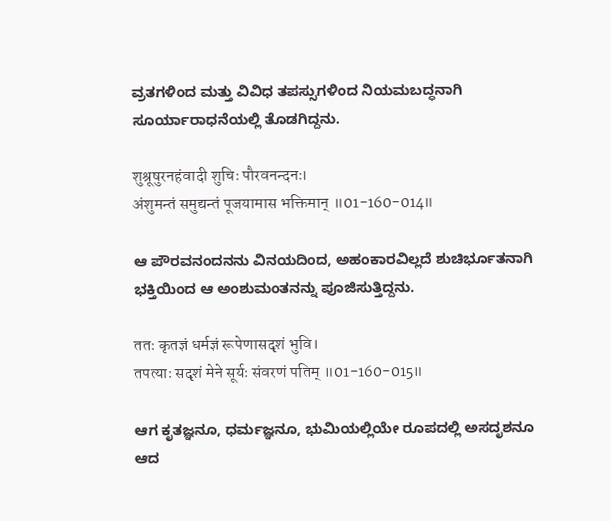ವ್ರತಗಳಿಂದ ಮತ್ತು ವಿವಿಧ ತಪಸ್ಸುಗಳಿಂದ ನಿಯಮಬದ್ಧನಾಗಿ ಸೂರ್ಯಾರಾಧನೆಯಲ್ಲಿ ತೊಡಗಿದ್ದನು.

शुश्रूषुरनहंवादी शुचिः पौरवनन्दनः।
अंशुमन्तं समुद्यन्तं पूजयामास भक्तिमान् ॥01-160-014॥

ಆ ಪೌರವನಂದನನು ವಿನಯದಿಂದ, ಅಹಂಕಾರವಿಲ್ಲದೆ ಶುಚಿರ್ಭೂತನಾಗಿ ಭಕ್ತಿಯಿಂದ ಆ ಅಂಶುಮಂತನನ್ನು ಪೂಜಿಸುತ್ತಿದ್ದನು.

ततः कृतज्ञं धर्मज्ञं रूपेणासदृशं भुवि।
तपत्याः सदृशं मेने सूर्यः संवरणं पतिम् ॥01-160-015॥

ಆಗ ಕೃತಜ್ಞನೂ, ಧರ್ಮಜ್ಞನೂ, ಭುಮಿಯಲ್ಲಿಯೇ ರೂಪದಲ್ಲಿ ಅಸದೃಶನೂ ಆದ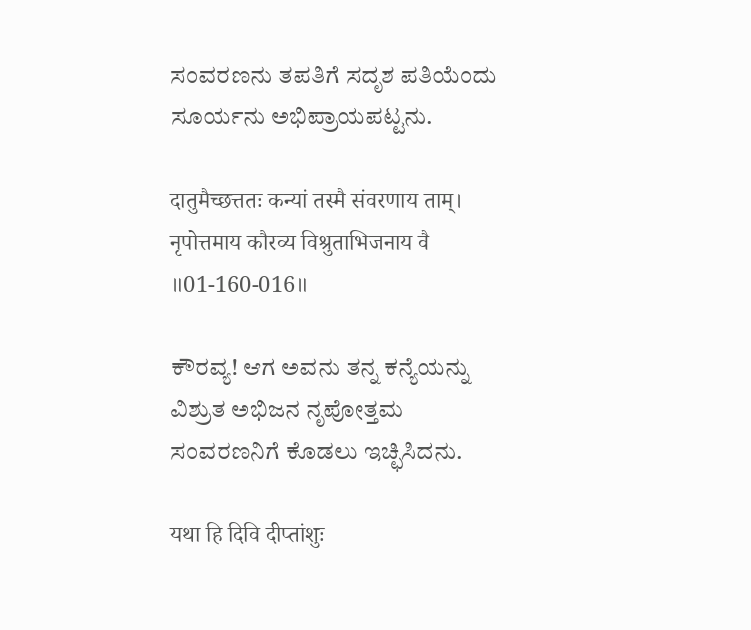ಸಂವರಣನು ತಪತಿಗೆ ಸದೃಶ ಪತಿಯೆಂದು ಸೂರ್ಯನು ಅಭಿಪ್ರಾಯಪಟ್ಟನು.

दातुमैच्छत्ततः कन्यां तस्मै संवरणाय ताम्।
नृपोत्तमाय कौरव्य विश्रुताभिजनाय वै ॥01-160-016॥

ಕೌರವ್ಯ! ಆಗ ಅವನು ತನ್ನ ಕನ್ಯೆಯನ್ನು ವಿಶ್ರುತ ಅಭಿಜನ ನೃಪೋತ್ತಮ ಸಂವರಣನಿಗೆ ಕೊಡಲು ಇಚ್ಛಿಸಿದನು.

यथा हि दिवि दीप्तांशुः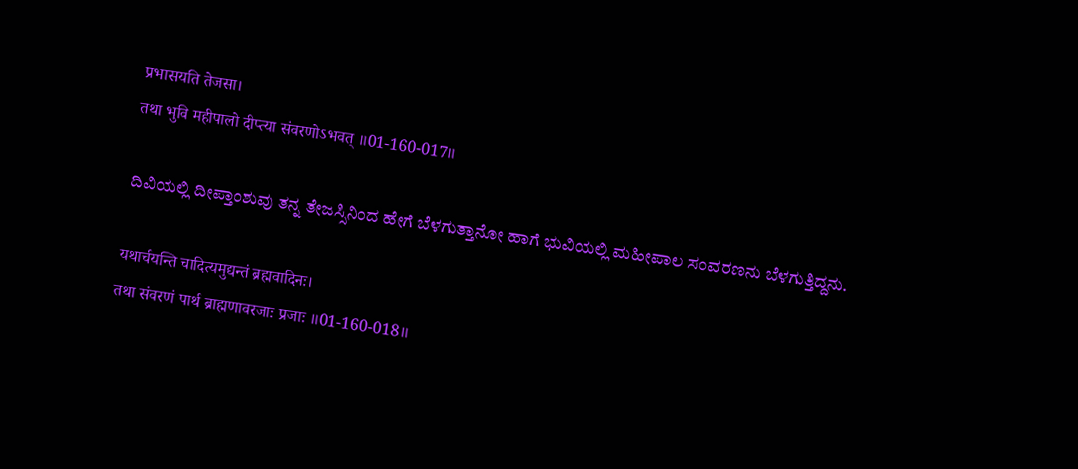प्रभासयति तेजसा।
तथा भुवि महीपालो दीप्त्या संवरणोऽभवत् ॥01-160-017॥

ದಿವಿಯಲ್ಲಿ ದೀಪ್ತಾಂಶುವು ತನ್ನ ತೇಜಸ್ಸಿನಿಂದ ಹೇಗೆ ಬೆಳಗುತ್ತಾನೋ ಹಾಗೆ ಭುವಿಯಲ್ಲಿ ಮಹೀಪಾಲ ಸಂವರಣನು ಬೆಳಗುತ್ತಿದ್ದನು.

यथार्चयन्ति चादित्यमुद्यन्तं ब्रह्मवादिनः।
तथा संवरणं पार्थ ब्राह्मणावरजाः प्रजाः ॥01-160-018॥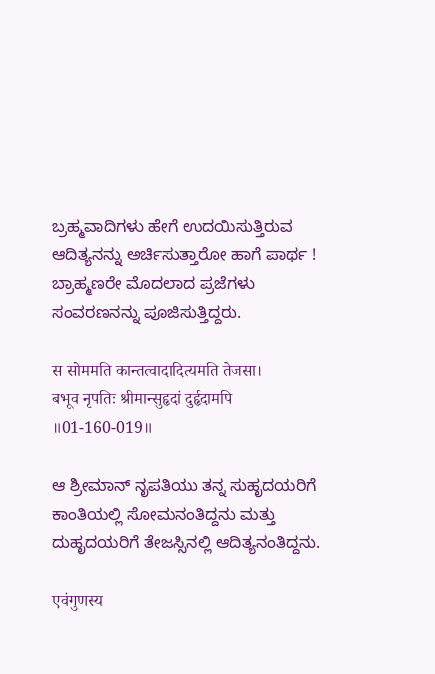ಬ್ರಹ್ಮವಾದಿಗಳು ಹೇಗೆ ಉದಯಿಸುತ್ತಿರುವ ಆದಿತ್ಯನನ್ನು ಅರ್ಚಿಸುತ್ತಾರೋ ಹಾಗೆ ಪಾರ್ಥ ! ಬ್ರಾಹ್ಮಣರೇ ಮೊದಲಾದ ಪ್ರಜೆಗಳು ಸಂವರಣನನ್ನು ಪೂಜಿಸುತ್ತಿದ್ದರು.

स सोममति कान्तत्वादादित्यमति तेजसा।
बभूव नृपतिः श्रीमान्सुहृदां दुर्हृदामपि ॥01-160-019॥

ಆ ಶ್ರೀಮಾನ್‌ ನೃಪತಿಯು ತನ್ನ ಸುಹೃದಯರಿಗೆ ಕಾಂತಿಯಲ್ಲಿ ಸೋಮನಂತಿದ್ದನು ಮತ್ತು ದುಹೃದಯರಿಗೆ ತೇಜಸ್ಸಿನಲ್ಲಿ ಆದಿತ್ಯನಂತಿದ್ದನು.

एवंगुणस्य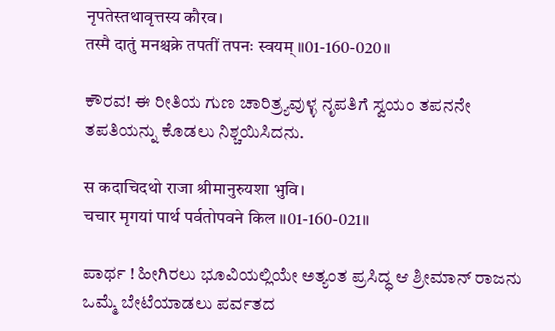नृपतेस्तथावृत्तस्य कौरव।
तस्मै दातुं मनश्चक्रे तपतीं तपनः स्वयम् ॥01-160-020॥

ಕೌರವ! ಈ ರೀತಿಯ ಗುಣ ಚಾರಿತ್ರ್ಯವುಳ್ಳ ನೃಪತಿಗೆ ಸ್ವಯಂ ತಪನನೇ ತಪತಿಯನ್ನು ಕೊಡಲು ನಿಶ್ಚಯಿಸಿದನು.

स कदाचिदथो राजा श्रीमानुरुयशा भुवि।
चचार मृगयां पार्थ पर्वतोपवने किल ॥01-160-021॥

ಪಾರ್ಥ ! ಹೀಗಿರಲು ಭೂವಿಯಲ್ಲಿಯೇ ಅತ್ಯಂತ ಪ್ರಸಿದ್ಧ ಆ ಶ್ರೀಮಾನ್‌ ರಾಜನು ಒಮ್ಮೆ ಬೇಟೆಯಾಡಲು ಪರ್ವತದ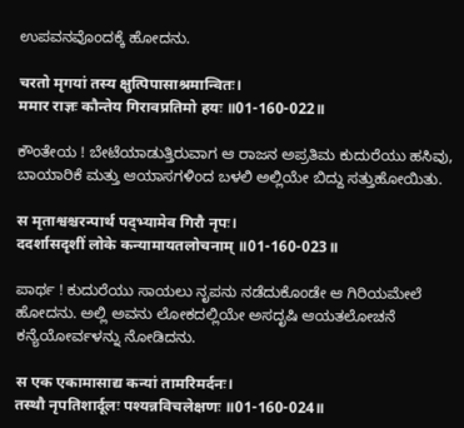ಉಪವನವೊಂದಕ್ಕೆ ಹೋದನು.

चरतो मृगयां तस्य क्षुत्पिपासाश्रमान्वितः।
ममार राज्ञः कौन्तेय गिरावप्रतिमो हयः ॥01-160-022॥

ಕೌಂತೇಯ ! ಬೇಟೆಯಾಡುತ್ತಿರುವಾಗ ಆ ರಾಜನ ಅಪ್ರತಿಮ ಕುದುರೆಯು ಹಸಿವು, ಬಾಯಾರಿಕೆ ಮತ್ತು ಆಯಾಸಗಳಿಂದ ಬಳಲಿ ಅಲ್ಲಿಯೇ ಬಿದ್ದು ಸತ್ತುಹೋಯಿತು.

स मृताश्वश्चरन्पार्थ पद्भ्यामेव गिरौ नृपः।
ददर्शासदृशीं लोके कन्यामायतलोचनाम् ॥01-160-023॥

ಪಾರ್ಥ ! ಕುದುರೆಯು ಸಾಯಲು ನೃಪನು ನಡೆದುಕೊಂಡೇ ಆ ಗಿರಿಯಮೇಲೆ ಹೋದನು. ಅಲ್ಲಿ ಅವನು ಲೋಕದಲ್ಲಿಯೇ ಅಸದೃಷಿ ಆಯತಲೋಚನೆ ಕನ್ಯೆಯೋರ್ವಳನ್ನು ನೋಡಿದನು.

स एक एकामासाद्य कन्यां तामरिमर्दनः।
तस्थौ नृपतिशार्दूलः पश्यन्नविचलेक्षणः ॥01-160-024॥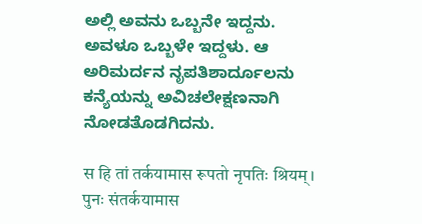ಅಲ್ಲಿ ಅವನು ಒಬ್ಬನೇ ಇದ್ದನು. ಅವಳೂ ಒಬ್ಬಳೇ ಇದ್ದಳು. ಆ ಅರಿಮರ್ದನ ನೃಪತಿಶಾರ್ದೂಲನು ಕನ್ಯೆಯನ್ನು ಅವಿಚಲೇಕ್ಷಣನಾಗಿ ನೋಡತೊಡಗಿದನು.

स हि तां तर्कयामास रूपतो नृपतिः श्रियम्।
पुनः संतर्कयामास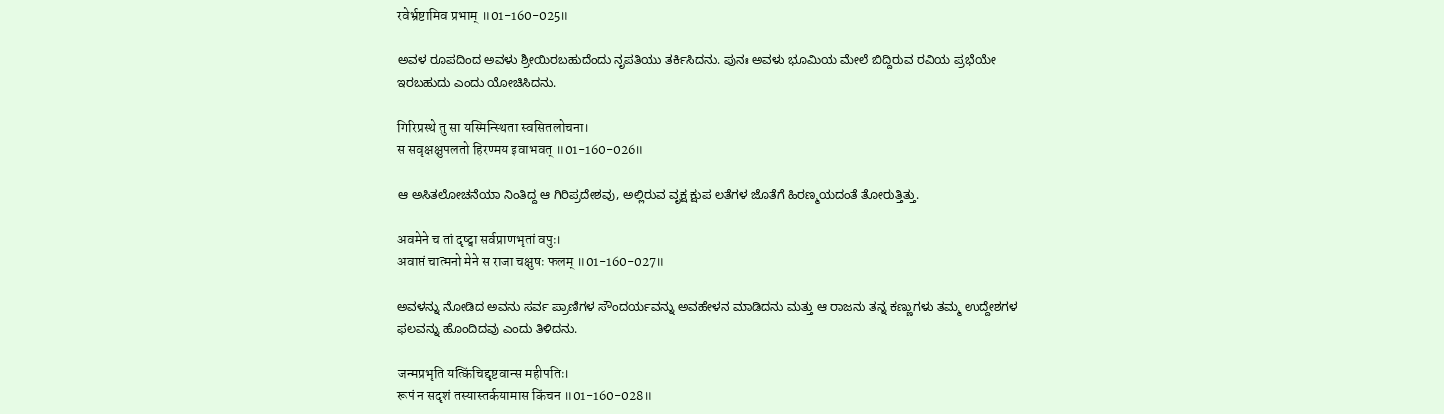रवेर्भ्रष्टामिव प्रभाम् ॥01-160-025॥

ಅವಳ ರೂಪದಿಂದ ಅವಳು ಶ್ರೀಯಿರಬಹುದೆಂದು ನೃಪತಿಯು ತರ್ಕಿಸಿದನು. ಪುನಃ ಅವಳು ಭೂಮಿಯ ಮೇಲೆ ಬಿದ್ದಿರುವ ರವಿಯ ಪ್ರಭೆಯೇ ಇರಬಹುದು ಎಂದು ಯೋಚಿಸಿದನು.

गिरिप्रस्थे तु सा यस्मिन्स्थिता स्वसितलोचना।
स सवृक्षक्षुपलतो हिरण्मय इवाभवत् ॥01-160-026॥

ಆ ಅಸಿತಲೋಚನೆಯಾ ನಿಂತಿದ್ದ ಆ ಗಿರಿಪ್ರದೇಶವು, ಅಲ್ಲಿರುವ ವೃಕ್ಷ ಕ್ಷುಪ ಲತೆಗಳ ಜೊತೆಗೆ ಹಿರಣ್ಮಯದಂತೆ ತೋರುತ್ತಿತ್ತು.

अवमेने च तां दृष्ट्वा सर्वप्राणभृतां वपुः।
अवाप्तं चात्मनो मेने स राजा चक्षुषः फलम् ॥01-160-027॥

ಅವಳನ್ನು ನೋಡಿದ ಅವನು ಸರ್ವ ಪ್ರಾಣಿಗಳ ಸೌಂದರ್ಯವನ್ನು ಅವಹೇಳನ ಮಾಡಿದನು ಮತ್ತು ಆ ರಾಜನು ತನ್ನ ಕಣ್ಣುಗಳು ತಮ್ಮ ಉದ್ದೇಶಗಳ ಫಲವನ್ನು ಹೊಂದಿದವು ಎಂದು ತಿಳಿದನು.

जन्मप्रभृति यत्किंचिद्दृष्टवान्स महीपतिः।
रूपं न सदृशं तस्यास्तर्कयामास किंचन ॥01-160-028॥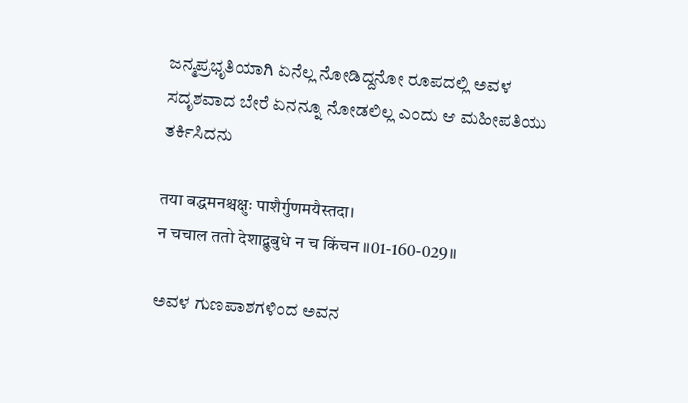ಜನ್ಮಪ್ರಭೃತಿಯಾಗಿ ಏನೆಲ್ಲ ನೋಡಿದ್ದನೋ ರೂಪದಲ್ಲಿ ಅವಳ ಸದೃಶವಾದ ಬೇರೆ ಏನನ್ನೂ ನೋಡಲಿಲ್ಲ ಎಂದು ಆ ಮಹೀಪತಿಯು ತರ್ಕಿಸಿದನು

तया बद्धमनश्चक्षुः पाशैर्गुणमयैस्तदा।
न चचाल ततो देशाद्बुबुधे न च किंचन ॥01-160-029॥

ಅವಳ ಗುಣಪಾಶಗಳಿಂದ ಅವನ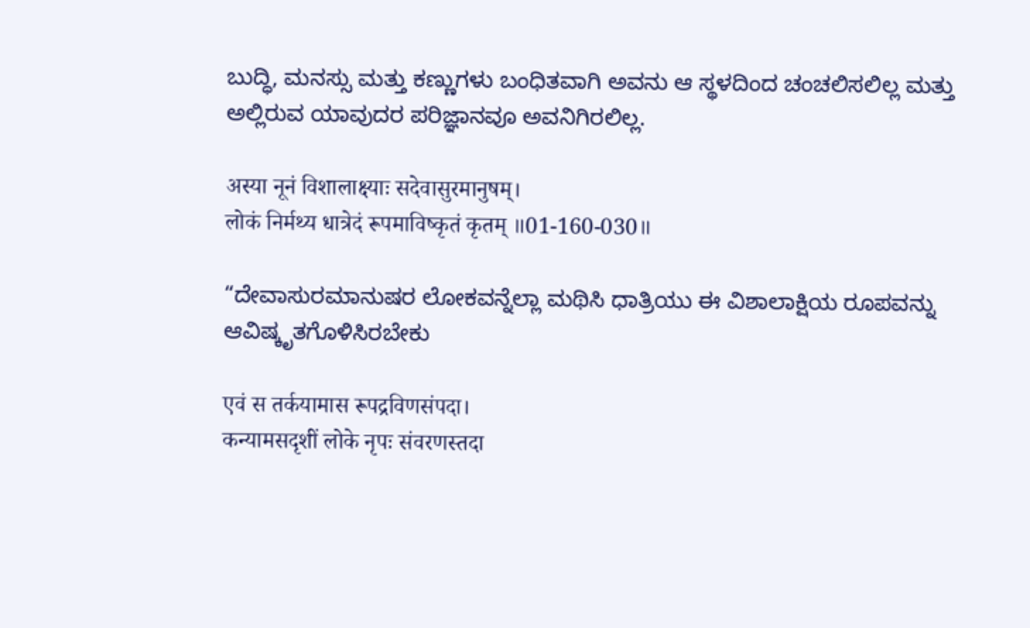ಬುದ್ಧಿ, ಮನಸ್ಸು ಮತ್ತು ಕಣ್ಣುಗಳು ಬಂಧಿತವಾಗಿ ಅವನು ಆ ಸ್ಥಳದಿಂದ ಚಂಚಲಿಸಲಿಲ್ಲ ಮತ್ತು ಅಲ್ಲಿರುವ ಯಾವುದರ ಪರಿಜ್ಞಾನವೂ ಅವನಿಗಿರಲಿಲ್ಲ.

अस्या नूनं विशालाक्ष्याः सदेवासुरमानुषम्।
लोकं निर्मथ्य धात्रेदं रूपमाविष्कृतं कृतम् ॥01-160-030॥

“ದೇವಾಸುರಮಾನುಷರ ಲೋಕವನ್ನೆಲ್ಲಾ ಮಥಿಸಿ ಧಾತ್ರಿಯು ಈ ವಿಶಾಲಾಕ್ಷಿಯ ರೂಪವನ್ನು ಆವಿಷ್ಕೃತಗೊಳಿಸಿರಬೇಕು

एवं स तर्कयामास रूपद्रविणसंपदा।
कन्यामसदृशीं लोके नृपः संवरणस्तदा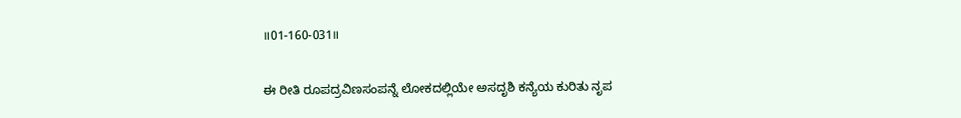॥01-160-031॥

ಈ ರೀತಿ ರೂಪದ್ರವಿಣಸಂಪನ್ನೆ ಲೋಕದಲ್ಲಿಯೇ ಅಸದೃಶಿ ಕನ್ಯೆಯ ಕುರಿತು ನೃಪ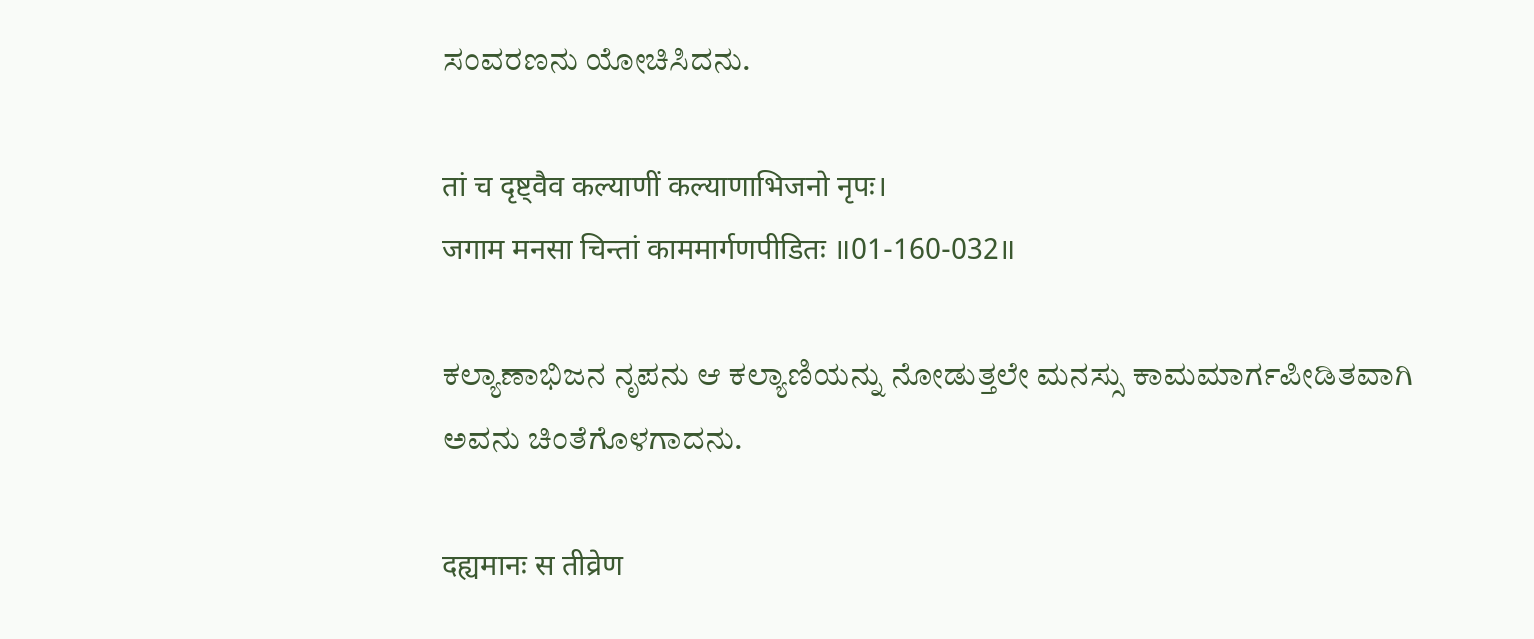ಸಂವರಣನು ಯೋಚಿಸಿದನು.

तां च दृष्ट्वैव कल्याणीं कल्याणाभिजनो नृपः।
जगाम मनसा चिन्तां काममार्गणपीडितः ॥01-160-032॥

ಕಲ್ಯಾಣಾಭಿಜನ ನೃಪನು ಆ ಕಲ್ಯಾಣಿಯನ್ನು ನೋಡುತ್ತಲೇ ಮನಸ್ಸು ಕಾಮಮಾರ್ಗಪೀಡಿತವಾಗಿ ಅವನು ಚಿಂತೆಗೊಳಗಾದನು.

दह्यमानः स तीव्रेण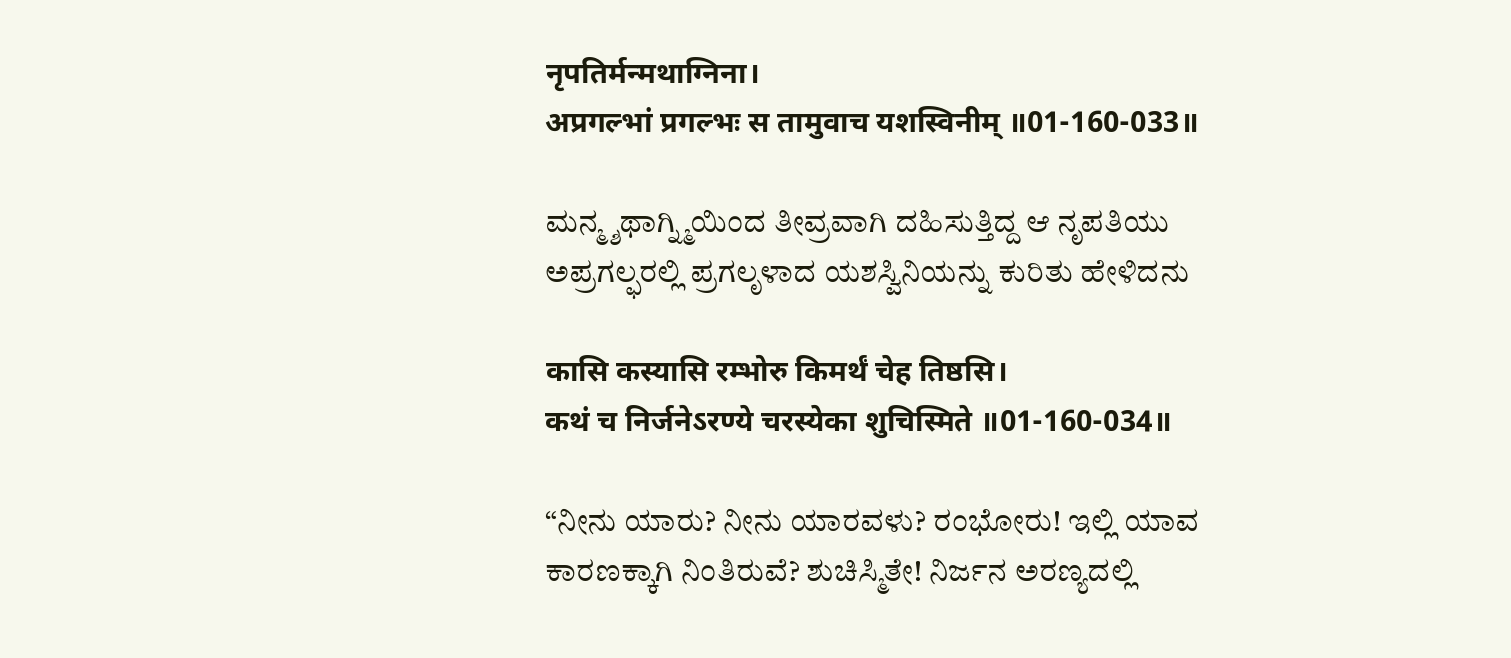नृपतिर्मन्मथाग्निना।
अप्रगल्भां प्रगल्भः स तामुवाच यशस्विनीम् ॥01-160-033॥

ಮನ್ಮ್ಶಥಾಗ್ನ್ಮಿಯಿಂದ ತೀವ್ರವಾಗಿ ದಹಿಸುತ್ತಿದ್ದ ಆ ನೃಪತಿಯು ಅಪ್ರಗಲ್ಫರಲ್ಲಿ ಪ್ರಗಲೃಳಾದ ಯಶಸ್ವಿನಿಯನ್ನು ಕುರಿತು ಹೇಳಿದನು

कासि कस्यासि रम्भोरु किमर्थं चेह तिष्ठसि।
कथं च निर्जनेऽरण्ये चरस्येका शुचिस्मिते ॥01-160-034॥

“ನೀನು ಯಾರು? ನೀನು ಯಾರವಳು? ರಂಭೋರು! ಇಲ್ಲಿ ಯಾವ ಕಾರಣಕ್ಕಾಗಿ ನಿಂತಿರುವೆ? ಶುಚಿಸ್ಮಿತೇ! ನಿರ್ಜನ ಅರಣ್ಯದಲ್ಲಿ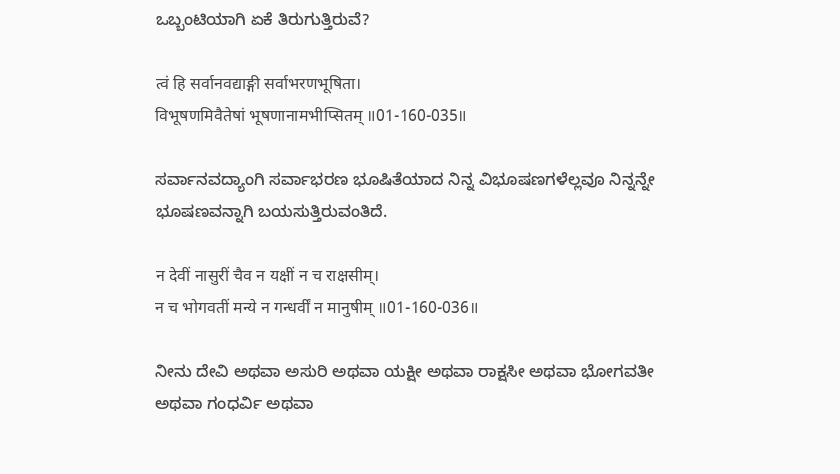ಒಬ್ಬಂಟಿಯಾಗಿ ಏಕೆ ತಿರುಗುತ್ತಿರುವೆ?

त्वं हि सर्वानवद्याङ्गी सर्वाभरणभूषिता।
विभूषणमिवैतेषां भूषणानामभीप्सितम् ॥01-160-035॥

ಸರ್ವಾನವದ್ಯಾಂಗಿ ಸರ್ವಾಭರಣ ಭೂಷಿತೆಯಾದ ನಿನ್ನ ವಿಭೂಷಣಗಳೆಲ್ಲವೂ ನಿನ್ನನ್ನೇ ಭೂಷಣವನ್ನಾಗಿ ಬಯಸುತ್ತಿರುವಂತಿದೆ.

न देवीं नासुरीं चैव न यक्षीं न च राक्षसीम्।
न च भोगवतीं मन्ये न गन्धर्वीं न मानुषीम् ॥01-160-036॥

ನೀನು ದೇವಿ ಅಥವಾ ಅಸುರಿ ಅಥವಾ ಯಕ್ಷೀ ಅಥವಾ ರಾಕ್ಷಸೀ ಅಥವಾ ಭೋಗವತೀ ಅಥವಾ ಗಂಧರ್ವಿ ಅಥವಾ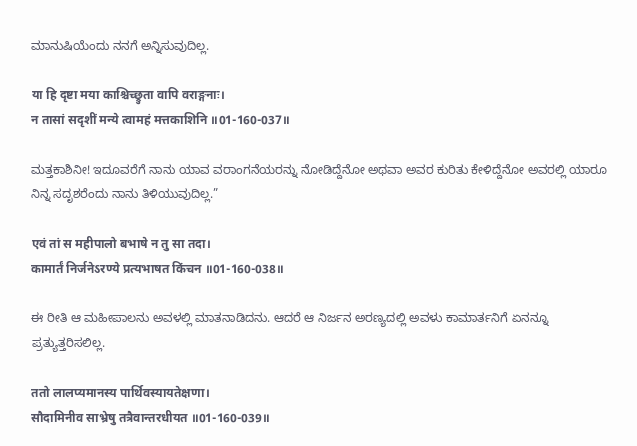ಮಾನುಷಿಯೆಂದು ನನಗೆ ಅನ್ನಿಸುವುದಿಲ್ಲ.

या हि दृष्टा मया काश्चिच्छ्रुता वापि वराङ्गनाः।
न तासां सदृशीं मन्ये त्वामहं मत्तकाशिनि ॥01-160-037॥

ಮತ್ತಕಾಶಿನೀ! ಇದೂವರೆಗೆ ನಾನು ಯಾವ ವರಾಂಗನೆಯರನ್ನು ನೋಡಿದ್ದೆನೋ ಅಥವಾ ಅವರ ಕುರಿತು ಕೇಳಿದ್ದೆನೋ ಅವರಲ್ಲಿ ಯಾರೂ ನಿನ್ನ ಸದೃಶರೆಂದು ನಾನು ತಿಳಿಯುವುದಿಲ್ಲ.”

एवं तां स महीपालो बभाषे न तु सा तदा।
कामार्तं निर्जनेऽरण्ये प्रत्यभाषत किंचन ॥01-160-038॥

ಈ ರೀತಿ ಆ ಮಹೀಪಾಲನು ಅವಳಲ್ಲಿ ಮಾತನಾಡಿದನು. ಆದರೆ ಆ ನಿರ್ಜನ ಅರಣ್ಯದಲ್ಲಿ ಅವಳು ಕಾಮಾರ್ತನಿಗೆ ಏನನ್ನೂ ಪ್ರತ್ಯುತ್ತರಿಸಲಿಲ್ಲ.

ततो लालप्यमानस्य पार्थिवस्यायतेक्षणा।
सौदामिनीव साभ्रेषु तत्रैवान्तरधीयत ॥01-160-039॥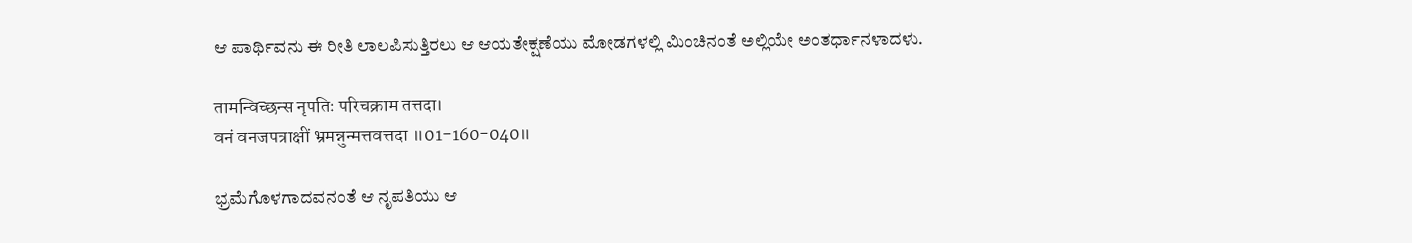ಆ ಪಾರ್ಥಿವನು ಈ ರೀತಿ ಲಾಲಪಿಸುತ್ತಿರಲು ಆ ಆಯತೇಕ್ಷಣೆಯು ಮೋಡಗಳಲ್ಲಿ ಮಿಂಚಿನಂತೆ ಅಲ್ಲಿಯೇ ಅಂತರ್ಧಾನಳಾದಳು.

तामन्विच्छन्स नृपतिः परिचक्राम तत्तदा।
वनं वनजपत्राक्षीं भ्रमन्नुन्मत्तवत्तदा ॥01-160-040॥

ಭ್ರಮೆಗೊಳಗಾದವನಂತೆ ಆ ನೃಪತಿಯು ಆ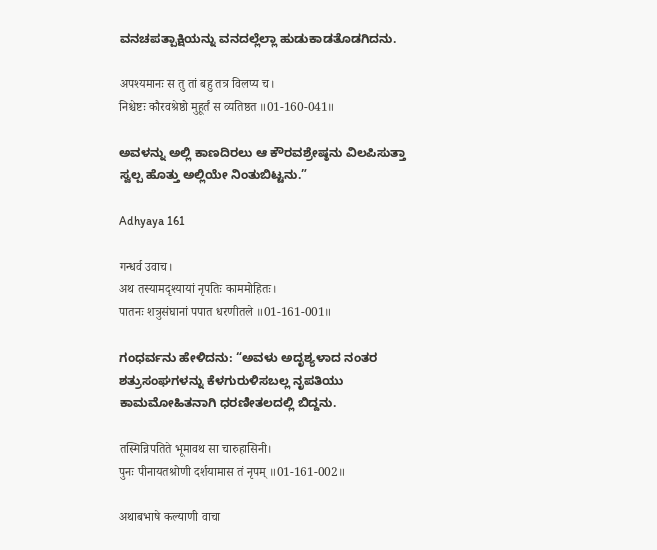ವನಚಪತ್ಪಾಕ್ಷಿಯನ್ನು ವನದಲ್ಲೆಲ್ಲಾ ಹುಡುಕಾಡತೊಡಗಿದನು.

अपश्यमानः स तु तां बहु तत्र विलप्य च।
निश्चेष्टः कौरवश्रेष्ठो मुहूर्तं स व्यतिष्ठत ॥01-160-041॥

ಅವಳನ್ನು ಅಲ್ಲಿ ಕಾಣದಿರಲು ಆ ಕೌರವಶ್ರೇಷ್ಠನು ವಿಲಪಿಸುತ್ತಾ ಸ್ವಲ್ಪ ಹೊತ್ತು ಅಲ್ಲಿಯೇ ನಿಂತುಬಿಟ್ಟನು.”

Adhyaya 161

गन्धर्व उवाच।
अथ तस्यामदृश्यायां नृपतिः काममोहितः।
पातनः शत्रुसंघानां पपात धरणीतले ॥01-161-001॥

ಗಂಧರ್ವನು ಹೇಳಿದನು: “ಅವಳು ಅದೃಶ್ಯಳಾದ ನಂತರ ಶತ್ರುಸಂಘಗಳನ್ನು ಕೆಳಗುರುಳಿಸಬಲ್ಲ ನೃಪತಿಯು ಕಾಮಮೋಹಿತನಾಗಿ ಧರಣೀತಲದಲ್ಲಿ ಬಿದ್ದನು.

तस्मिन्निपतिते भूमावथ सा चारुहासिनी।
पुनः पीनायतश्रोणी दर्शयामास तं नृपम् ॥01-161-002॥

अथाबभाषे कल्याणी वाचा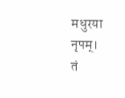मधुरया नृपम्।
तं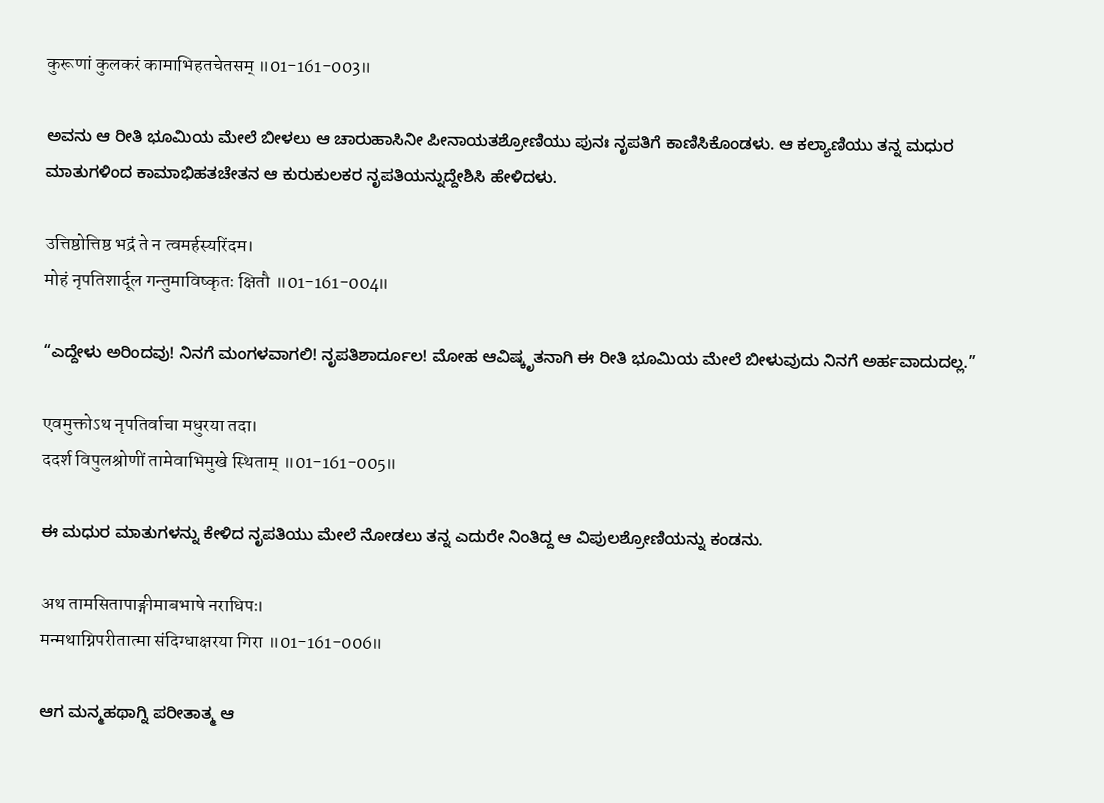कुरूणां कुलकरं कामाभिहतचेतसम् ॥01-161-003॥

ಅವನು ಆ ರೀತಿ ಭೂಮಿಯ ಮೇಲೆ ಬೀಳಲು ಆ ಚಾರುಹಾಸಿನೀ ಪೀನಾಯತಶ್ರೋಣಿಯು ಪುನಃ ನೃಪತಿಗೆ ಕಾಣಿಸಿಕೊಂಡಳು. ಆ ಕಲ್ಯಾಣಿಯು ತನ್ನ ಮಧುರ ಮಾತುಗಳಿಂದ ಕಾಮಾಭಿಹತಚೇತನ ಆ ಕುರುಕುಲಕರ ನೃಪತಿಯನ್ನುದ್ದೇಶಿಸಿ ಹೇಳಿದಳು.

उत्तिष्ठोत्तिष्ठ भद्रं ते न त्वमर्हस्यरिंदम।
मोहं नृपतिशार्दूल गन्तुमाविष्कृतः क्षितौ ॥01-161-004॥

“ಎದ್ದೇಳು ಅರಿಂದವು! ನಿನಗೆ ಮಂಗಳವಾಗಲಿ! ನೃಪತಿಶಾರ್ದೂಲ! ಮೋಹ ಆವಿಷ್ಕೃತನಾಗಿ ಈ ರೀತಿ ಭೂಮಿಯ ಮೇಲೆ ಬೀಳುವುದು ನಿನಗೆ ಅರ್ಹವಾದುದಲ್ಲ.”

एवमुक्तोऽथ नृपतिर्वाचा मधुरया तदा।
ददर्श विपुलश्रोणीं तामेवाभिमुखे स्थिताम् ॥01-161-005॥

ಈ ಮಧುರ ಮಾತುಗಳನ್ನು ಕೇಳಿದ ನೃಪತಿಯು ಮೇಲೆ ನೋಡಲು ತನ್ನ ಎದುರೇ ನಿಂತಿದ್ದ ಆ ವಿಪುಲಶ್ರೋಣಿಯನ್ನು ಕಂಡನು.

अथ तामसितापाङ्गीमाबभाषे नराधिपः।
मन्मथाग्निपरीतात्मा संदिग्धाक्षरया गिरा ॥01-161-006॥

ಆಗ ಮನ್ಮಹಥಾಗ್ನಿ ಪರೀತಾತ್ಮ ಆ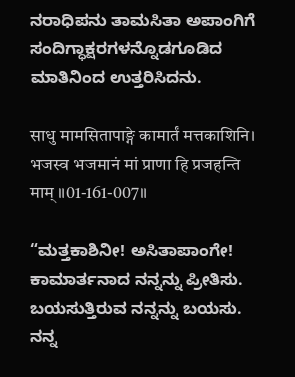ನರಾಧಿಪನು ತಾಮಸಿತಾ ಅಪಾಂಗಿಗೆ ಸಂದಿಗ್ಧಾಕ್ಷರಗಳನ್ನೊಡಗೂಡಿದ ಮಾತಿನಿಂದ ಉತ್ತರಿಸಿದನು.

साधु मामसितापाङ्गे कामार्तं मत्तकाशिनि।
भजस्व भजमानं मां प्राणा हि प्रजहन्ति माम् ॥01-161-007॥

“ಮತ್ತಕಾಶಿನೀ! ಅಸಿತಾಪಾಂಗೇ! ಕಾಮಾರ್ತನಾದ ನನ್ನನ್ನು ಪ್ರೀತಿಸು. ಬಯಸುತ್ತಿರುವ ನನ್ನನ್ನು ಬಯಸು. ನನ್ನ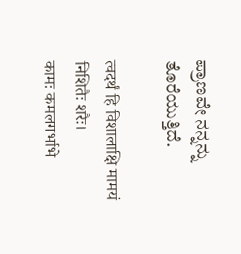ಪ್ರಾಣವೇ ನನ್ನನ್ನು ತೊರೆಯುತ್ತಿದೆ.

त्वदर्थं हि विशालाक्षि मामयं निशितैः शरैः।
कामः कमलगर्भाभे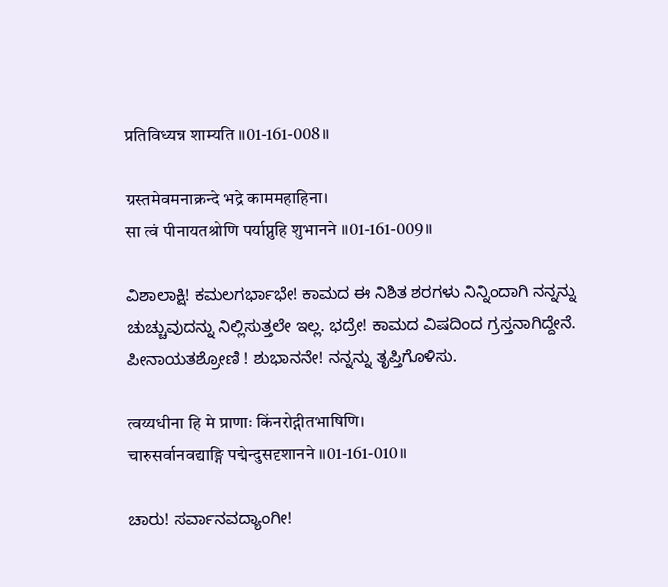प्रतिविध्यन्न शाम्यति ॥01-161-008॥

ग्रस्तमेवमनाक्रन्दे भद्रे काममहाहिना।
सा त्वं पीनायतश्रोणि पर्याप्नुहि शुभानने ॥01-161-009॥

ವಿಶಾಲಾಕ್ಷಿ! ಕಮಲಗರ್ಭಾಭೇ! ಕಾಮದ ಈ ನಿಶಿತ ಶರಗಳು ನಿನ್ನಿಂದಾಗಿ ನನ್ನನ್ನು ಚುಚ್ಚುವುದನ್ನು ನಿಲ್ಲಿಸುತ್ತಲೇ ಇಲ್ಲ. ಭದ್ರೇ! ಕಾಮದ ವಿಷದಿಂದ ಗ್ರಸ್ತನಾಗಿದ್ದೇನೆ. ಪೀನಾಯತಶ್ರೋಣಿ ! ಶುಭಾನನೇ! ನನ್ನನ್ನು ತೃಪ್ತಿಗೊಳಿಸು.

त्वय्यधीना हि मे प्राणाः किंनरोद्गीतभाषिणि।
चारुसर्वानवद्याङ्गि पद्मेन्दुसदृशानने ॥01-161-010॥

ಚಾರು! ಸರ್ವಾನವದ್ಯಾಂಗೀ!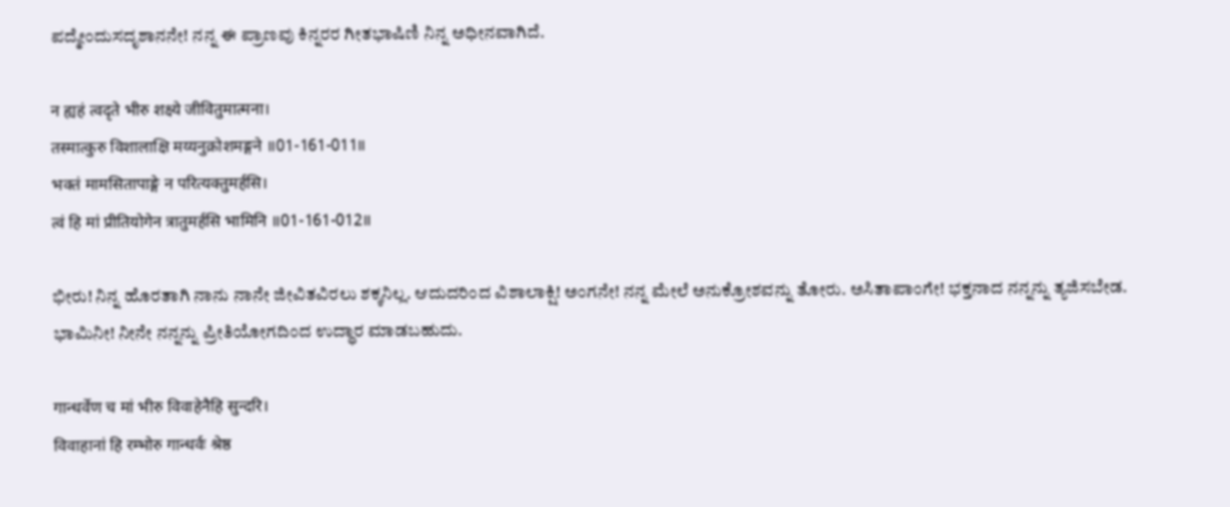ಪದ್ಮೇಂದುಸದೃಶಾನನೇ! ನನ್ನ ಈ ಪ್ರಾಣವು ಕಿನ್ನರರ ಗೀತಭಾಷಿಣಿ ನಿನ್ನ ಅಧೀನವಾಗಿದೆ.

न ह्यहं त्वदृते भीरु शक्ष्ये जीवितुमात्मना।
तस्मात्कुरु विशालाक्षि मय्यनुक्रोशमङ्गने ॥01-161-011॥
भक्तं मामसितापाङ्गे न परित्यक्तुमर्हसि।
त्वं हि मां प्रीतियोगेन त्रातुमर्हसि भामिनि ॥01-161-012॥

ಭೀರು! ನಿನ್ನ ಹೊರತಾಗಿ ನಾನು ನಾನೇ ಜೀವಿತವಿರಲು ಶಕ್ಕನಿಲ್ಲ. ಆದುದರಿಂದ ವಿಶಾಲಾಕ್ಷಿ! ಅಂಗನೇ! ನನ್ನ ಮೇಲೆ ಅನುಕ್ರೋಶವನ್ನು ತೋರು. ಅಸಿತಾಪಾಂಗೇ! ಭಕ್ತನಾದ ನನ್ನನ್ನು ತ್ಯಜಿಸಬೇಡ. ಭಾಮಿನೀ! ನೀನೇ ನನ್ನನ್ನು ಪ್ರೀತಿಯೋಗದಿಂದ ಉದ್ಧಾರ ಮಾಡಬಹುದು.

गान्धर्वेण च मां भीरु विवाहेनैहि सुन्दरि।
विवाहानां हि रम्भोरु गान्धर्वः श्रेष्ठ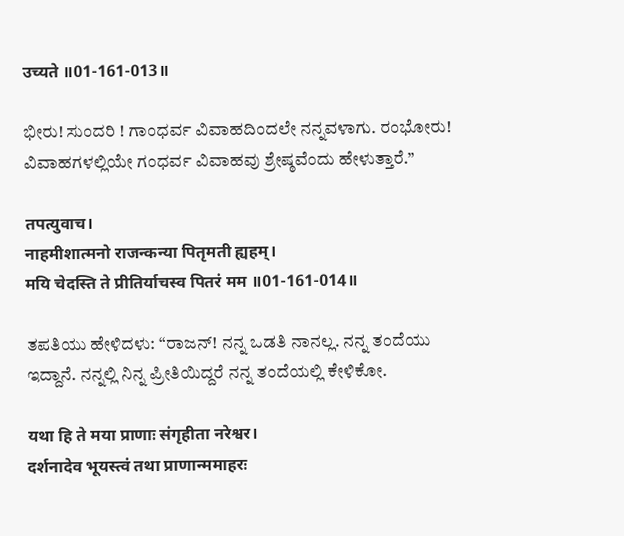उच्यते ॥01-161-013॥

ಭೀರು! ಸುಂದರಿ ! ಗಾಂಧರ್ವ ವಿವಾಹದಿಂದಲೇ ನನ್ನವಳಾಗು. ರಂಭೋರು! ವಿವಾಹಗಳಲ್ಲಿಯೇ ಗಂಧರ್ವ ವಿವಾಹವು ಶ್ರೇಷ್ಠವೆಂದು ಹೇಳುತ್ತಾರೆ.”

तपत्युवाच।
नाहमीशात्मनो राजन्कन्या पितृमती ह्यहम्।
मयि चेदस्ति ते प्रीतिर्याचस्व पितरं मम ॥01-161-014॥

ತಪತಿಯು ಹೇಳಿದಳು: “ರಾಜನ್‌! ನನ್ನ ಒಡತಿ ನಾನಲ್ಲ. ನನ್ನ ತಂದೆಯು ಇದ್ದಾನೆ. ನನ್ನಲ್ಲಿ ನಿನ್ನ ಪ್ರೀತಿಯಿದ್ದರೆ ನನ್ನ ತಂದೆಯಲ್ಲಿ ಕೇಳಿಕೋ.

यथा हि ते मया प्राणाः संगृहीता नरेश्वर।
दर्शनादेव भूयस्त्वं तथा प्राणान्ममाहरः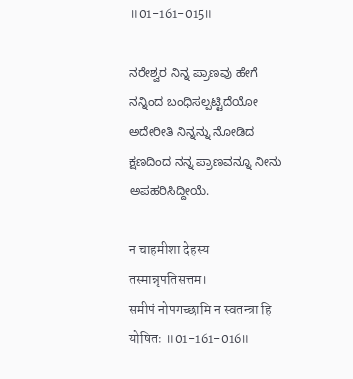॥01-161-015॥

ನರೇಶ್ವರ ನಿನ್ನ ಪ್ರಾಣವು ಹೇಗೆ ನನ್ನಿಂದ ಬಂಧಿಸಲ್ಪಟ್ಟಿದೆಯೋ ಅದೇರೀತಿ ನಿನ್ನನ್ನು ನೋಡಿದ ಕ್ಷಣದಿಂದ ನನ್ನ ಪ್ರಾಣವನ್ನೂ ನೀನು ಅಪಹರಿಸಿದ್ದೀಯೆ.

न चाहमीशा देहस्य तस्मान्नृपतिसत्तम।
समीपं नोपगच्छामि न स्वतन्त्रा हि योषितः ॥01-161-016॥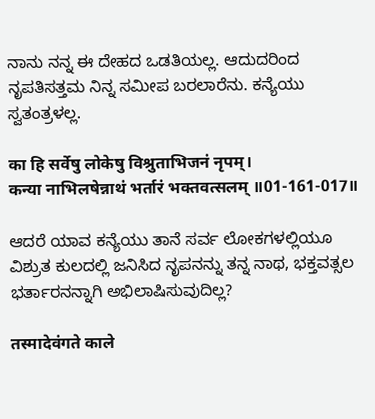ನಾನು ನನ್ನ ಈ ದೇಹದ ಒಡತಿಯಲ್ಲ. ಆದುದರಿಂದ ನೃಪತಿಸತ್ತಮ ನಿನ್ನ ಸಮೀಪ ಬರಲಾರೆನು. ಕನ್ಯೆಯು ಸ್ವತಂತ್ರಳಲ್ಲ.

का हि सर्वेषु लोकेषु विश्रुताभिजनं नृपम्।
कन्या नाभिलषेन्नाथं भर्तारं भक्तवत्सलम् ॥01-161-017॥

ಆದರೆ ಯಾವ ಕನ್ಯೆಯು ತಾನೆ ಸರ್ವ ಲೋಕಗಳಲ್ಲಿಯೂ ವಿಶ್ರುತ ಕುಲದಲ್ಲಿ ಜನಿಸಿದ ನೃಪನನ್ನು ತನ್ನ ನಾಥ, ಭಕ್ತವತ್ಸಲ ಭರ್ತಾರನನ್ನಾಗಿ ಅಭಿಲಾಷಿಸುವುದಿಲ್ಲ?

तस्मादेवंगते काले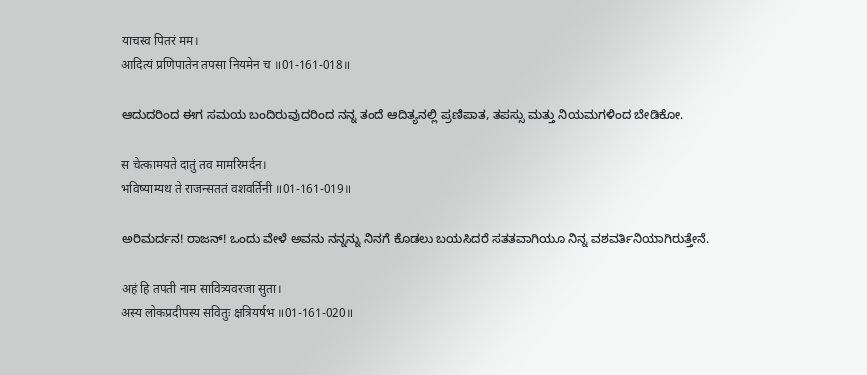याचस्व पितरं मम।
आदित्यं प्रणिपातेन तपसा नियमेन च ॥01-161-018॥

ಆದುದರಿಂದ ಈಗ ಸಮಯ ಬಂದಿರುವುದರಿಂದ ನನ್ನ ತಂದೆ ಆದಿತ್ಯನಲ್ಲಿ ಪ್ರಣಿಪಾತ, ತಪಸ್ಸು ಮತ್ತು ನಿಯಮಗಳಿಂದ ಬೇಡಿಕೋ.

स चेत्कामयते दातुं तव मामरिमर्दन।
भविष्याम्यथ ते राजन्सततं वशवर्तिनी ॥01-161-019॥

ಅರಿಮರ್ದನ! ರಾಜನ್‌! ಒಂದು ವೇಳೆ ಅವನು ನನ್ನನ್ನು ನಿನಗೆ ಕೊಡಲು ಬಯಸಿದರೆ ಸತತವಾಗಿಯೂ ನಿನ್ನ ವಶವರ್ತಿನಿಯಾಗಿರುತ್ತೇನೆ.

अहं हि तपती नाम सावित्र्यवरजा सुता।
अस्य लोकप्रदीपस्य सवितुः क्षत्रियर्षभ ॥01-161-020॥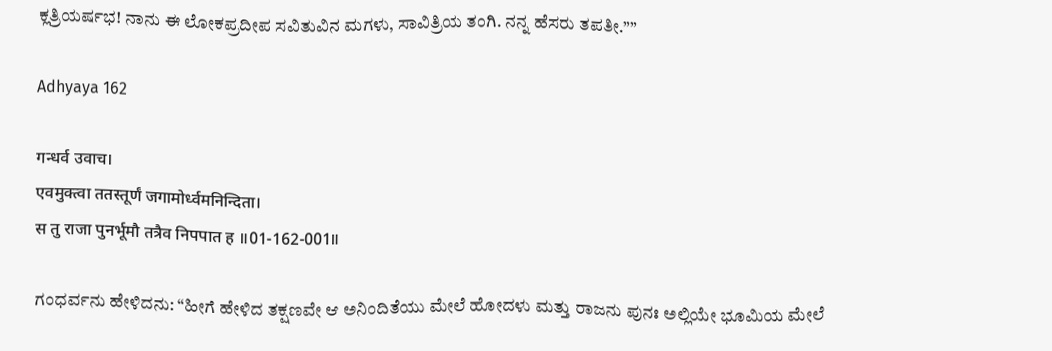ಕ್ಲತ್ರಿಯರ್ಷಭ! ನಾನು ಈ ಲೋಕಪ್ರದೀಪ ಸವಿತುವಿನ ಮಗಳು, ಸಾವಿತ್ರಿಯ ತಂಗಿ. ನನ್ನ ಹೆಸರು ತಪತೀ.””

Adhyaya 162

गन्धर्व उवाच।
एवमुक्त्वा ततस्तूर्णं जगामोर्ध्वमनिन्दिता।
स तु राजा पुनर्भूमौ तत्रैव निपपात ह ॥01-162-001॥

ಗಂಧರ್ವನು ಹೇಳಿದನು: “ಹೀಗೆ ಹೇಳಿದ ತಕ್ಷಣವೇ ಆ ಅನಿಂದಿತೆಯು ಮೇಲೆ ಹೋದಳು ಮತ್ತು ರಾಜನು ಪುನಃ ಅಲ್ಲಿಯೇ ಭೂಮಿಯ ಮೇಲೆ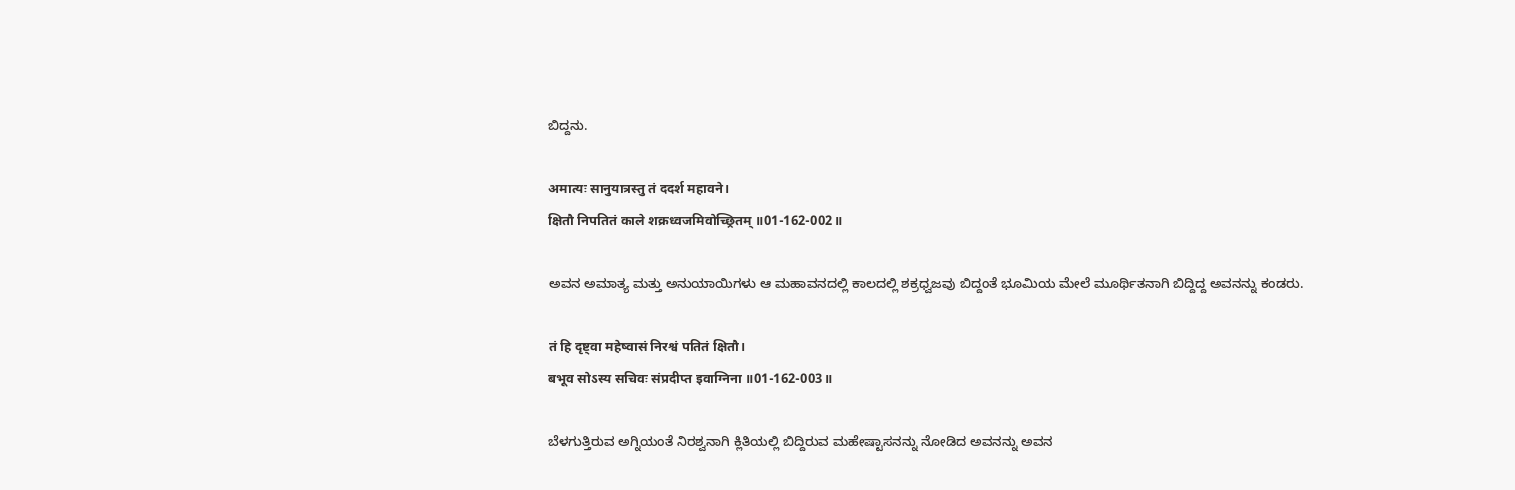ಬಿದ್ದನು.

अमात्यः सानुयात्रस्तु तं ददर्श महावने।
क्षितौ निपतितं काले शक्रध्वजमिवोच्छ्रितम् ॥01-162-002॥

ಅವನ ಅಮಾತ್ಯ ಮತ್ತು ಅನುಯಾಯಿಗಳು ಆ ಮಹಾವನದಲ್ಲಿ ಕಾಲದಲ್ಲಿ ಶಕ್ರಧ್ವಜವು ಬಿದ್ದಂತೆ ಭೂಮಿಯ ಮೇಲೆ ಮೂರ್ಥಿತನಾಗಿ ಬಿದ್ದಿದ್ದ ಅವನನ್ನು ಕಂಡರು.

तं हि दृष्ट्वा महेष्वासं निरश्वं पतितं क्षितौ।
बभूव सोऽस्य सचिवः संप्रदीप्त इवाग्निना ॥01-162-003॥

ಬೆಳಗುತ್ತಿರುವ ಅಗ್ನಿಯಂತೆ ನಿರಶ್ವನಾಗಿ ಕ್ಲಿತಿಯಲ್ಲಿ ಬಿದ್ದಿರುವ ಮಹೇಷ್ಟಾಸನನ್ನು ನೋಡಿದ ಅವನನ್ನು ಅವನ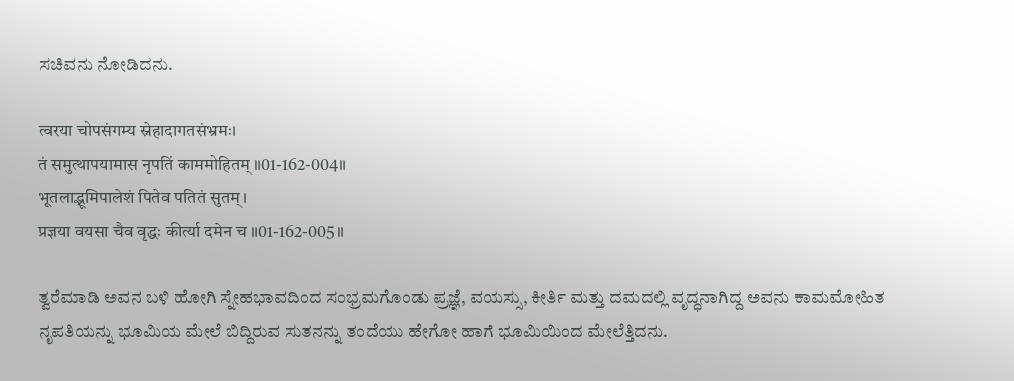ಸಚಿವನು ನೋಡಿದನು.

त्वरया चोपसंगम्य स्नेहादागतसंभ्रमः।
तं समुत्थापयामास नृपतिं काममोहितम् ॥01-162-004॥
भूतलाद्भूमिपालेशं पितेव पतितं सुतम्।
प्रज्ञया वयसा चैव वृद्धः कीर्त्या दमेन च ॥01-162-005॥

ತ್ವರೆಮಾಡಿ ಅವನ ಬಳಿ ಹೋಗಿ ಸ್ನೇಹಭಾವದಿಂದ ಸಂಭ್ರಮಗೊಂಡು ಪ್ರಜ್ಞೆ, ವಯಸ್ಸು, ಕೀರ್ತಿ ಮತ್ತು ದಮದಲ್ಲಿ ವೃದ್ಧನಾಗಿದ್ದ ಅವನು ಕಾಮಮೋಹಿತ ನೃಪತಿಯನ್ನು ಭೂಮಿಯ ಮೇಲೆ ಬಿದ್ದಿರುವ ಸುತನನ್ನು ತಂದೆಯು ಹೇಗೋ ಹಾಗೆ ಭೂಮಿಯಿಂದ ಮೇಲೆತ್ತಿದನು.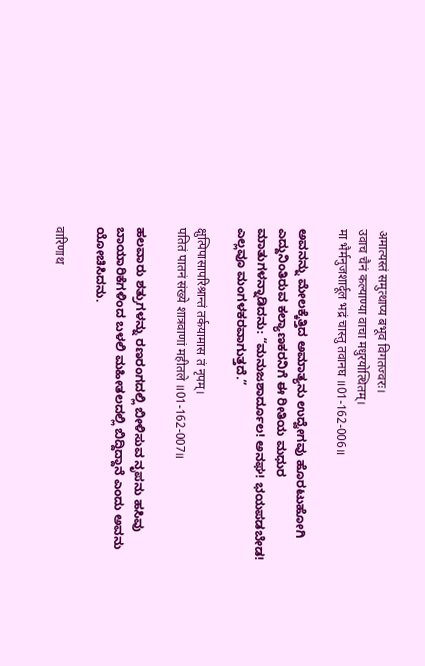अमात्यस्तं समुत्थाप्य बभूव विगतज्वरः।
उवाच चैनं कल्याण्या वाचा मधुरयोत्थितम्।
मा भैर्मनुजशार्दूल भद्रं चास्तु तवानघ ॥01-162-006॥

ಅವನನ್ನು ಮೇಲಕ್ಕೆತ್ತಿದ ಅಮಾತ್ಯನು ಉದ್ವೇಗವು ಹೊರಟುಹೋಗಿ ಎದ್ದುನಿಂತಿರುವ ಕಲ್ಯಾಣಕರನಿಗೆ ಈ ರೀತಿಯ ಮಧುರ ಮಾತುಗಳನ್ನಾಡಿದನು: “ಮನುಜಶಾರ್ದೂಲ! ಅನಘ! ಭಯಪಡಬೇಡ! ಎಲ್ಲವೂ ಮಂಗಳಕರವಾಗುತ್ತದೆ.”

क्षुत्पिपासापरिश्रान्तं तर्कयामास तं नृपम्।
पतितं पातनं संख्ये शात्रवाणां महीतले ॥01-162-007॥

ಹಲವಾರು ಶತ್ರುಗಳನ್ನು ರಣರಂಗದಲ್ಲಿ ಬೀಳಿಸುವ ನೃಪನು ಹಸಿವು ಬಾಯಾರಿಕೆಗಳಿಂದ ಬಳಲಿ ಮಹೀತಲದಲ್ಲಿ ಬಿದ್ದಿದ್ದಾನೆ ಎಂದು ಅವನು ಯೋಚಿಸಿದನು.

वारिणाथ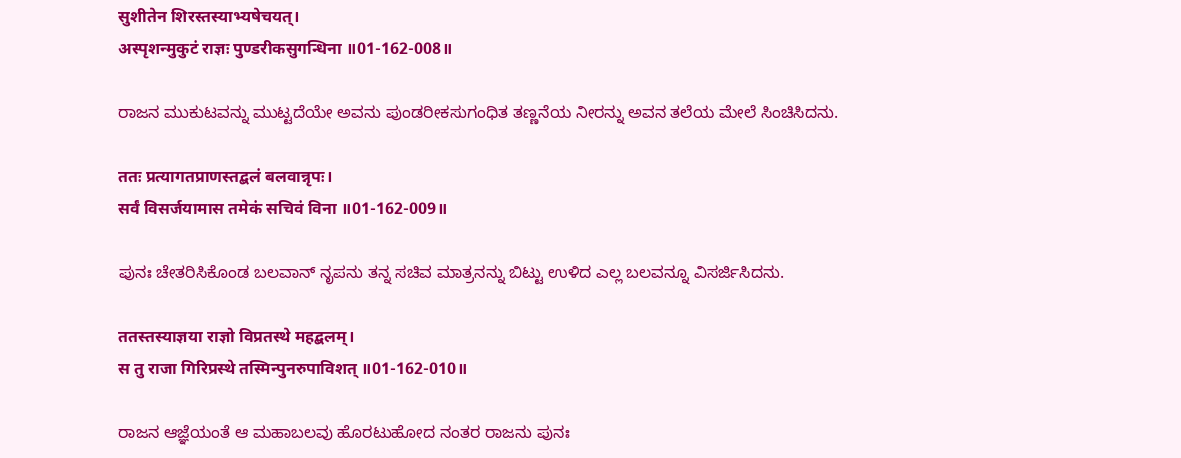सुशीतेन शिरस्तस्याभ्यषेचयत्।
अस्पृशन्मुकुटं राज्ञः पुण्डरीकसुगन्धिना ॥01-162-008॥

ರಾಜನ ಮುಕುಟವನ್ನು ಮುಟ್ಟದೆಯೇ ಅವನು ಪುಂಡರೀಕಸುಗಂಧಿತ ತಣ್ಣನೆಯ ನೀರನ್ನು ಅವನ ತಲೆಯ ಮೇಲೆ ಸಿಂಚಿಸಿದನು.

ततः प्रत्यागतप्राणस्तद्बलं बलवान्नृपः।
सर्वं विसर्जयामास तमेकं सचिवं विना ॥01-162-009॥

ಪುನಃ ಚೇತರಿಸಿಕೊಂಡ ಬಲವಾನ್‌ ನೃಪನು ತನ್ನ ಸಚಿವ ಮಾತ್ರನನ್ನು ಬಿಟ್ಟು ಉಳಿದ ಎಲ್ಲ ಬಲವನ್ನೂ ವಿಸರ್ಜಿಸಿದನು.

ततस्तस्याज्ञया राज्ञो विप्रतस्थे महद्बलम्।
स तु राजा गिरिप्रस्थे तस्मिन्पुनरुपाविशत् ॥01-162-010॥

ರಾಜನ ಆಜ್ಞೆಯಂತೆ ಆ ಮಹಾಬಲವು ಹೊರಟುಹೋದ ನಂತರ ರಾಜನು ಪುನಃ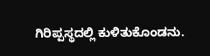ಗಿರಿಪ್ಪಸ್ಥದಲ್ಲಿ ಕುಳಿತುಕೊಂಡನು.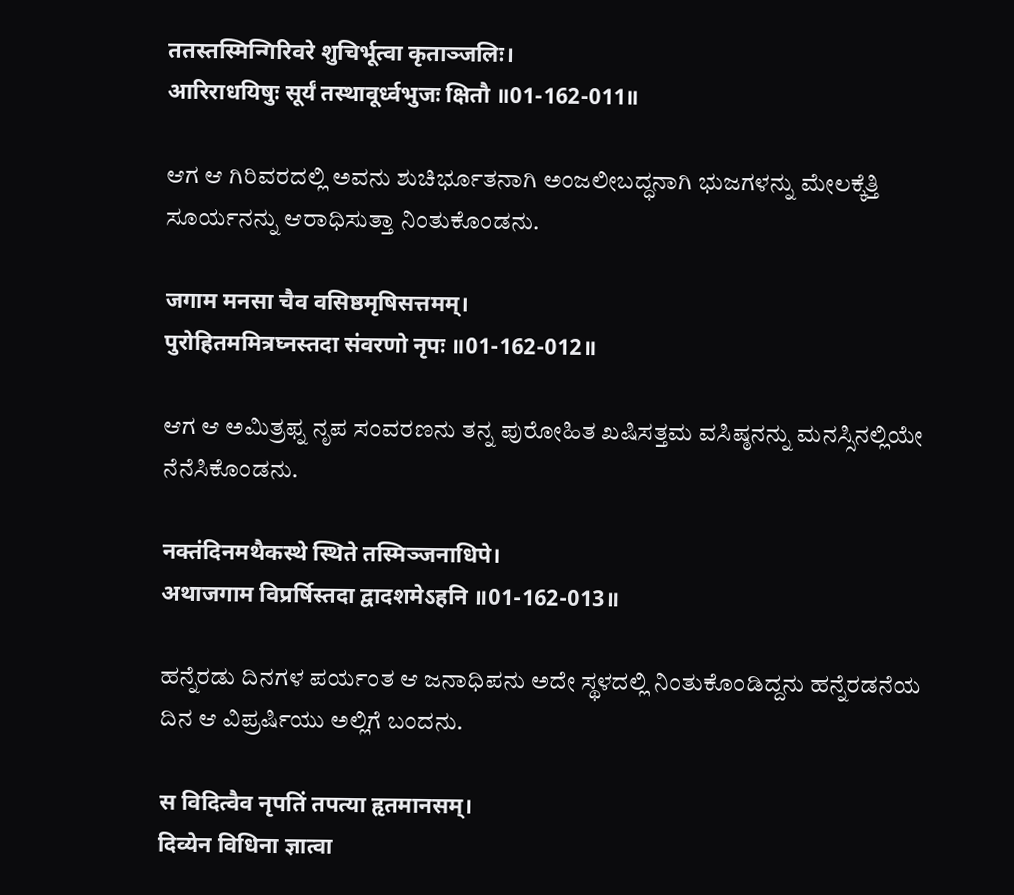ततस्तस्मिन्गिरिवरे शुचिर्भूत्वा कृताञ्जलिः।
आरिराधयिषुः सूर्यं तस्थावूर्ध्वभुजः क्षितौ ॥01-162-011॥

ಆಗ ಆ ಗಿರಿವರದಲ್ಲಿ ಅವನು ಶುಚಿರ್ಭೂತನಾಗಿ ಅಂಜಲೀಬದ್ಧನಾಗಿ ಭುಜಗಳನ್ನು ಮೇಲಕ್ಕೆತ್ತಿ ಸೂರ್ಯನನ್ನು ಆರಾಧಿಸುತ್ತಾ ನಿಂತುಕೊಂಡನು.

जगाम मनसा चैव वसिष्ठमृषिसत्तमम्।
पुरोहितममित्रघ्नस्तदा संवरणो नृपः ॥01-162-012॥

ಆಗ ಆ ಅಮಿತ್ರಫ್ನ ನೃಪ ಸಂವರಣನು ತನ್ನ ಪುರೋಹಿತ ಖಷಿಸತ್ತಮ ವಸಿಷ್ಠನನ್ನು ಮನಸ್ಸಿನಲ್ಲಿಯೇ ನೆನೆಸಿಕೊಂಡನು.

नक्तंदिनमथैकस्थे स्थिते तस्मिञ्जनाधिपे।
अथाजगाम विप्रर्षिस्तदा द्वादशमेऽहनि ॥01-162-013॥

ಹನ್ನೆರಡು ದಿನಗಳ ಪರ್ಯಂತ ಆ ಜನಾಧಿಪನು ಅದೇ ಸ್ಥಳದಲ್ಲಿ ನಿಂತುಕೊಂಡಿದ್ದನು ಹನ್ನೆರಡನೆಯ ದಿನ ಆ ವಿಪ್ರರ್ಷಿಯು ಅಲ್ಲಿಗೆ ಬಂದನು.

स विदित्वैव नृपतिं तपत्या हृतमानसम्।
दिव्येन विधिना ज्ञात्वा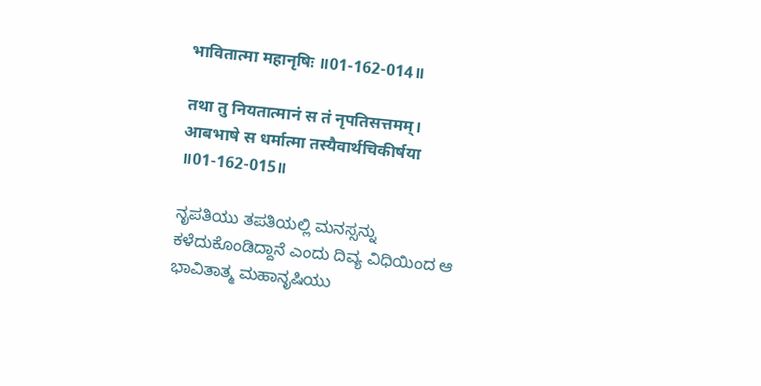भावितात्मा महानृषिः ॥01-162-014॥

तथा तु नियतात्मानं स तं नृपतिसत्तमम्।
आबभाषे स धर्मात्मा तस्यैवार्थचिकीर्षया ॥01-162-015॥

ನೃಪತಿಯು ತಪತಿಯಲ್ಲಿ ಮನಸ್ಸನ್ನು ಕಳೆದುಕೊಂಡಿದ್ದಾನೆ ಎಂದು ದಿವ್ಯ ವಿಧಿಯಿಂದ ಆ ಭಾವಿತಾತ್ಮ ಮಹಾನೃಷಿಯು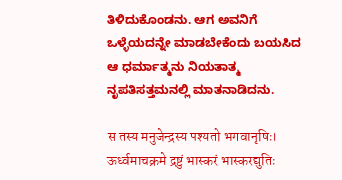ತಿಳಿದುಕೊಂಡನು. ಆಗ ಅವನಿಗೆ ಒಳ್ಳೆಯದನ್ನೇ ಮಾಡಬೇಕೆಂದು ಬಯಸಿದ ಆ ಧರ್ಮಾತ್ಮನು ನಿಯತಾತ್ಮ ನೃಪತಿಸತ್ತಮನಲ್ಲಿ ಮಾತನಾಡಿದನು.

स तस्य मनुजेन्द्रस्य पश्यतो भगवानृषिः।
ऊर्ध्वमाचक्रमे द्रष्टुं भास्करं भास्करद्युतिः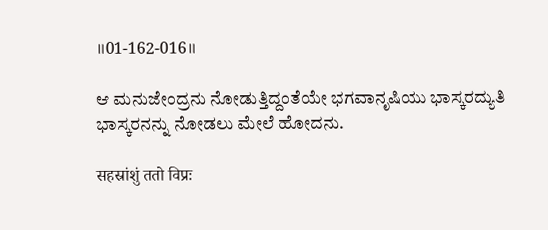॥01-162-016॥

ಆ ಮನುಜೇಂದ್ರನು ನೋಡುತ್ತಿದ್ದಂತೆಯೇ ಭಗವಾನೃಷಿಯು ಭಾಸ್ಕರದ್ಯುತಿ ಭಾಸ್ಕರನನ್ನು ನೋಡಲು ಮೇಲೆ ಹೋದನು.

सहस्रांशुं ततो विप्रः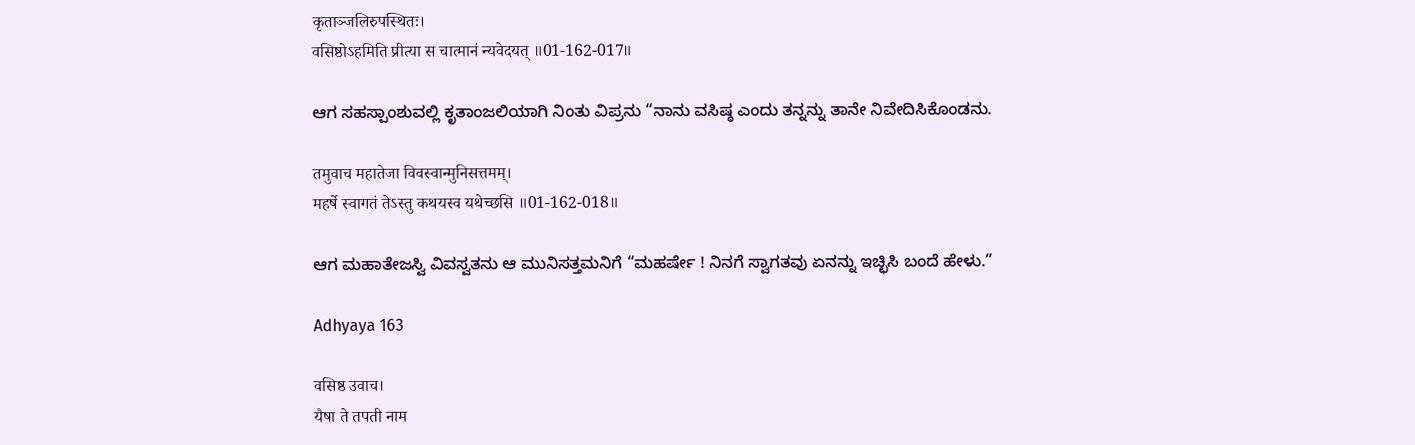कृताञ्जलिरुपस्थितः।
वसिष्ठोऽहमिति प्रीत्या स चात्मानं न्यवेदयत् ॥01-162-017॥

ಆಗ ಸಹಸ್ಪಾಂಶುವಲ್ಲಿ ಕೃತಾಂಜಲಿಯಾಗಿ ನಿಂತು ವಿಪ್ರನು “ನಾನು ವಸಿಷ್ಠ ಎಂದು ತನ್ನನ್ನು ತಾನೇ ನಿವೇದಿಸಿಕೊಂಡನು.

तमुवाच महातेजा विवस्वान्मुनिसत्तमम्।
महर्षे स्वागतं तेऽस्तु कथयस्व यथेच्छसि ॥01-162-018॥

ಆಗ ಮಹಾತೇಜಸ್ವಿ ವಿವಸ್ವತನು ಆ ಮುನಿಸತ್ತಮನಿಗೆ “ಮಹರ್ಷೇ ! ನಿನಗೆ ಸ್ವಾಗತವು ಏನನ್ನು ಇಚ್ಛಿಸಿ ಬಂದೆ ಹೇಳು.”

Adhyaya 163

वसिष्ठ उवाच।
यैषा ते तपती नाम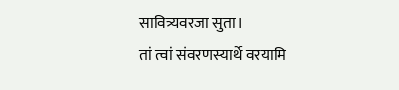सावित्र्यवरजा सुता।
तां त्वां संवरणस्यार्थे वरयामि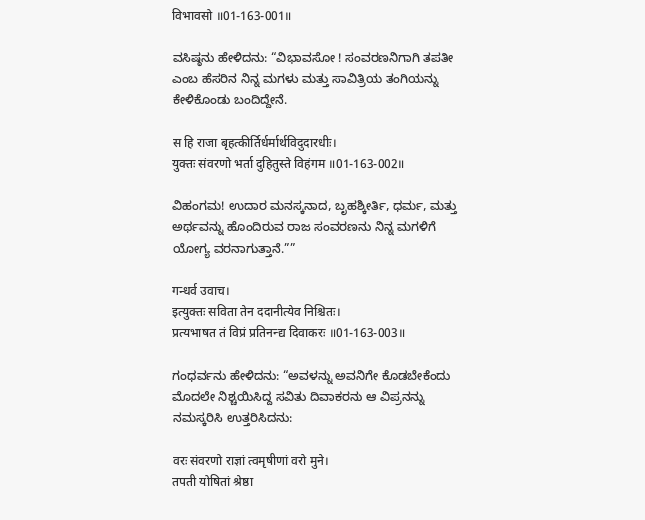विभावसो ॥01-163-001॥

ವಸಿಷ್ಠನು ಹೇಳಿದನು: “ವಿಭಾವಸೋ ! ಸಂವರಣನಿಗಾಗಿ ತಪತೀ ಎಂಬ ಹೆಸರಿನ ನಿನ್ನ ಮಗಳು ಮತ್ತು ಸಾವಿತ್ರಿಯ ತಂಗಿಯನ್ನು ಕೇಳಿಕೊಂಡು ಬಂದಿದ್ದೇನೆ.

स हि राजा बृहत्कीर्तिर्धर्मार्थविदुदारधीः।
युक्तः संवरणो भर्ता दुहितुस्ते विहंगम ॥01-163-002॥

ವಿಹಂಗಮ! ಉದಾರ ಮನಸ್ಕನಾದ, ಬೃಹಶ್ಕೀರ್ತಿ, ಧರ್ಮ, ಮತ್ತು ಅರ್ಥವನ್ನು ಹೊಂದಿರುವ ರಾಜ ಸಂವರಣನು ನಿನ್ನ ಮಗಳಿಗೆ ಯೋಗ್ಯ ವರನಾಗುತ್ತಾನೆ.””

गन्धर्व उवाच।
इत्युक्तः सविता तेन ददानीत्येव निश्चितः।
प्रत्यभाषत तं विप्रं प्रतिनन्द्य दिवाकरः ॥01-163-003॥

ಗಂಧರ್ವನು ಹೇಳಿದನು: “ಅವಳನ್ನು ಅವನಿಗೇ ಕೊಡಬೇಕೆಂದು ಮೊದಲೇ ನಿಶ್ಚಯಿಸಿದ್ದ ಸವಿತು ದಿವಾಕರನು ಆ ವಿಪ್ರನನ್ನು ನಮಸ್ಕರಿಸಿ ಉತ್ತರಿಸಿದನು:

वरः संवरणो राज्ञां त्वमृषीणां वरो मुने।
तपती योषितां श्रेष्ठा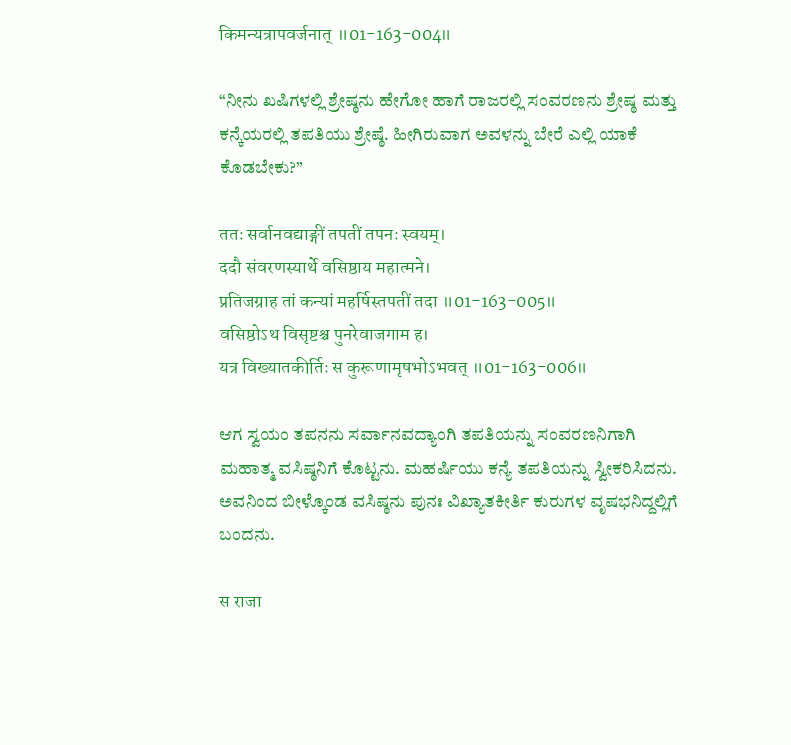किमन्यत्रापवर्जनात् ॥01-163-004॥

“ನೀನು ಖಷಿಗಳಲ್ಲಿ ಶ್ರೇಷ್ಠನು ಹೇಗೋ ಹಾಗೆ ರಾಜರಲ್ಲಿ ಸಂವರಣನು ಶ್ರೇಷ್ಠ ಮತ್ತು ಕನ್ಕೆಯರಲ್ಲಿ ತಪತಿಯು ಶ್ರೇಷ್ಠೆ. ಹೀಗಿರುವಾಗ ಅವಳನ್ನು ಬೇರೆ ಎಲ್ಲಿ ಯಾಕೆ ಕೊಡಬೇಕು?”

ततः सर्वानवद्याङ्गीं तपतीं तपनः स्वयम्।
ददौ संवरणस्यार्थे वसिष्ठाय महात्मने।
प्रतिजग्राह तां कन्यां महर्षिस्तपतीं तदा ॥01-163-005॥
वसिष्ठोऽथ विसृष्टश्च पुनरेवाजगाम ह।
यत्र विख्यातकीर्तिः स कुरूणामृषभोऽभवत् ॥01-163-006॥

ಆಗ ಸ್ವಯಂ ತಪನನು ಸರ್ವಾನವದ್ಯಾಂಗಿ ತಪತಿಯನ್ನು ಸಂವರಣನಿಗಾಗಿ ಮಹಾತ್ಮ ವಸಿಷ್ಠನಿಗೆ ಕೊಟ್ಟನು. ಮಹರ್ಷಿಯು ಕನ್ಯೆ ತಪತಿಯನ್ನು ಸ್ವೀಕರಿಸಿದನು. ಅವನಿಂದ ಬೀಳ್ಕೊಂಡ ವಸಿಷ್ಠನು ಪುನಃ ವಿಖ್ಯಾತಕೀರ್ತಿ ಕುರುಗಳ ವೃಷಭನಿದ್ದಲ್ಲಿಗೆ ಬಂದನು.

स राजा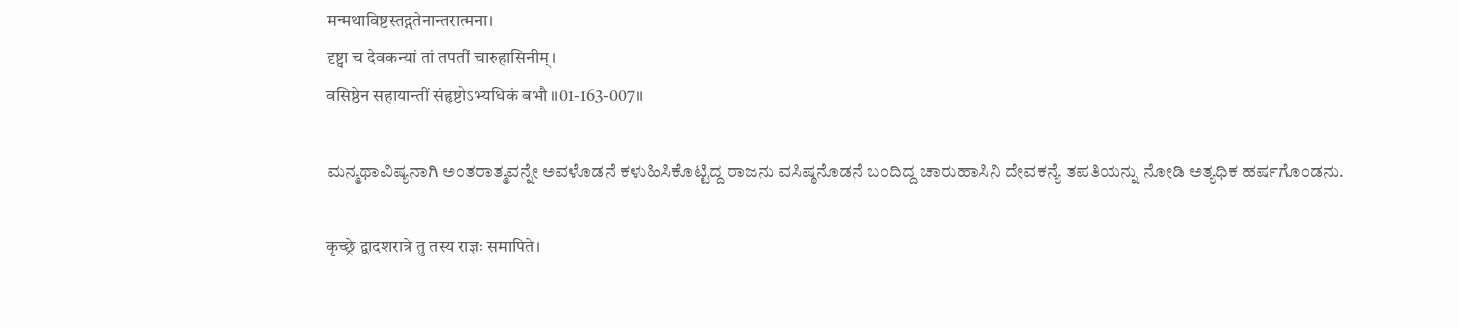मन्मथाविष्टस्तद्गतेनान्तरात्मना।
दृष्ट्वा च देवकन्यां तां तपतीं चारुहासिनीम्।
वसिष्ठेन सहायान्तीं संहृष्टोऽभ्यधिकं बभौ ॥01-163-007॥

ಮನ್ಮಥಾವಿಷ್ಯನಾಗಿ ಅಂತರಾತ್ಮವನ್ನೇ ಅವಳೊಡನೆ ಕಳುಹಿಸಿಕೊಟ್ಟಿದ್ದ ರಾಜನು ವಸಿಷ್ಠನೊಡನೆ ಬಂದಿದ್ದ ಚಾರುಹಾಸಿನಿ ದೇವಕನ್ಯೆ ತಪತಿಯನ್ನು ನೋಡಿ ಅತ್ಯಧಿಕ ಹರ್ಷಗೊಂಡನು.

कृच्छ्रे द्वादशरात्रे तु तस्य राज्ञः समापिते।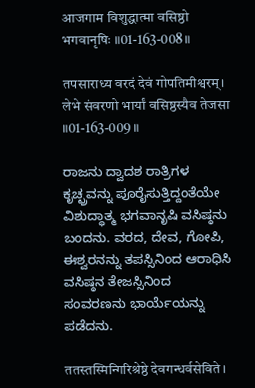आजगाम विशुद्धात्मा वसिष्ठो भगवानृषिः ॥01-163-008॥

तपसाराध्य वरदं देवं गोपतिमीश्वरम्।
लेभे संवरणो भार्यां वसिष्ठस्यैव तेजसा ॥01-163-009॥

ರಾಜನು ದ್ವಾದಶ ರಾತ್ರಿಗಳ ಕೃಚ್ಛ್ರವನ್ನು ಪೂರೈಸುತ್ತಿದ್ದಂತೆಯೇ ವಿಶುದ್ಧಾತ್ಮ ಭಗವಾನೃಷಿ ವಸಿಷ್ಠನು ಬಂದನು. ವರದ, ದೇವ, ಗೋಪಿ, ಈಶ್ವರನನ್ನು ತಪಸ್ಸಿನಿಂದ ಆರಾಧಿಸಿ ವಸಿಷ್ಠನ ತೇಜಸ್ಸಿನಿಂದ ಸಂವರಣನು ಭಾರ್ಯೆಯನ್ನು ಪಡೆದನು.

ततस्तस्मिन्गिरिश्रेष्ठे देवगन्धर्वसेविते।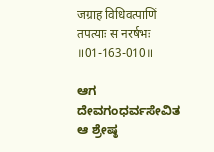जग्राह विधिवत्पाणिं तपत्याः स नरर्षभः ॥01-163-010॥

ಆಗ ದೇವಗಂಧರ್ವಸೇವಿತ ಆ ಶ್ರೇಷ್ಠ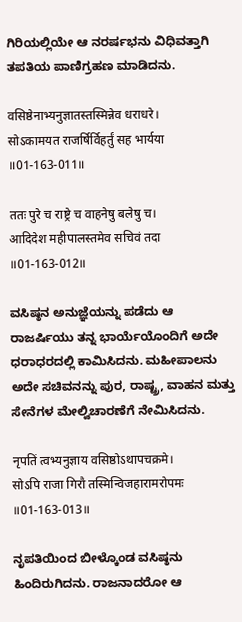ಗಿರಿಯಲ್ಲಿಯೇ ಆ ನರರ್ಷಭನು ವಿಧಿವತ್ತಾಗಿ ತಪತಿಯ ಪಾಣಿಗ್ರಹಣ ಮಾಡಿದನು.

वसिष्ठेनाभ्यनुज्ञातस्तस्मिन्नेव धराधरे।
सोऽकामयत राजर्षिर्विहर्तुं सह भार्यया ॥01-163-011॥

ततः पुरे च राष्ट्रे च वाहनेषु बलेषु च।
आदिदेश महीपालस्तमेव सचिवं तदा ॥01-163-012॥

ವಸಿಷ್ಠನ ಅನುಜ್ಞೆಯನ್ನು ಪಡೆದು ಆ ರಾಜರ್ಷಿಯು ತನ್ನ ಭಾರ್ಯೆಯೊಂದಿಗೆ ಅದೇ ಧರಾಧರದಲ್ಲಿ ಕಾಮಿಸಿದನು. ಮಹೀಪಾಲನು ಅದೇ ಸಚಿವನನ್ನು ಪುರ, ರಾಷ್ಟ್ರ, ವಾಹನ ಮತ್ತು ಸೇನೆಗಳ ಮೇಲ್ವಿಚಾರಣೆಗೆ ನೇಮಿಸಿದನು.

नृपतिं त्वभ्यनुज्ञाय वसिष्ठोऽथापचक्रमे।
सोऽपि राजा गिरौ तस्मिन्विजहारामरोपमः ॥01-163-013॥

ನೃಪತಿಯಿಂದ ಬೀಳ್ಕೊಂಡ ವಸಿಷ್ಠನು ಹಿಂದಿರುಗಿದನು. ರಾಜನಾದರೋ ಆ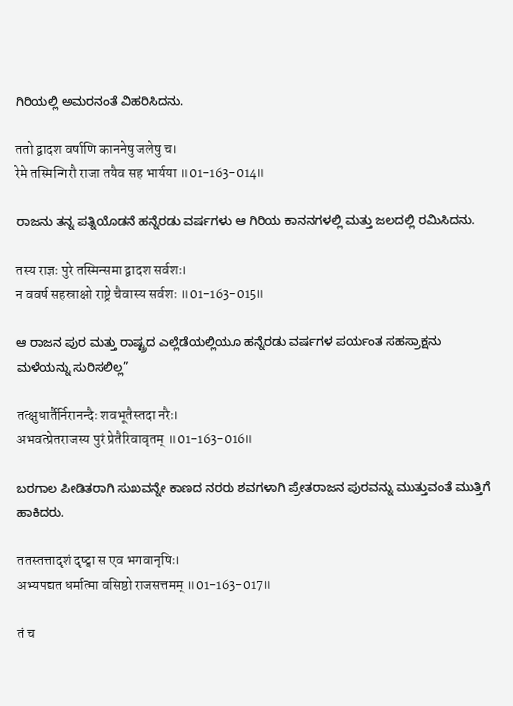ಗಿರಿಯಲ್ಲಿ ಅಮರನಂತೆ ವಿಹರಿಸಿದನು.

ततो द्वादश वर्षाणि काननेषु जलेषु च।
रेमे तस्मिन्गिरौ राजा तयैव सह भार्यया ॥01-163-014॥

ರಾಜನು ತನ್ನ ಪತ್ನಿಯೊಡನೆ ಹನ್ನೆರಡು ವರ್ಷಗಳು ಆ ಗಿರಿಯ ಕಾನನಗಳಲ್ಲಿ ಮತ್ತು ಜಲದಲ್ಲಿ ರಮಿಸಿದನು.

तस्य राज्ञः पुरे तस्मिन्समा द्वादश सर्वशः।
न ववर्ष सहस्राक्षो राष्ट्रे चैवास्य सर्वशः ॥01-163-015॥

ಆ ರಾಜನ ಪುರ ಮತ್ತು ರಾಷ್ಟ್ರದ ಎಲ್ಲೆಡೆಯಲ್ಲಿಯೂ ಹನ್ನೆರಡು ವರ್ಷಗಳ ಪರ್ಯಂತ ಸಹಸ್ರಾಕ್ಷನು ಮಳೆಯನ್ನು ಸುರಿಸಲಿಲ್ಲ”

तत्क्षुधार्तैर्निरानन्दैः शवभूतैस्तदा नरैः।
अभवत्प्रेतराजस्य पुरं प्रेतैरिवावृतम् ॥01-163-016॥

ಬರಗಾಲ ಪೀಡಿತರಾಗಿ ಸುಖವನ್ನೇ ಕಾಣದ ನರರು ಶವಗಳಾಗಿ ಪ್ರೇತರಾಜನ ಪುರವನ್ನು ಮುತ್ತುವಂತೆ ಮುತ್ತಿಗೆ ಹಾಕಿದರು.

ततस्तत्तादृशं दृष्ट्वा स एव भगवानृषिः।
अभ्यपद्यत धर्मात्मा वसिष्ठो राजसत्तमम् ॥01-163-017॥

तं च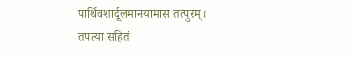पार्थिवशार्दूलमानयामास तत्पुरम्।
तपत्या सहितं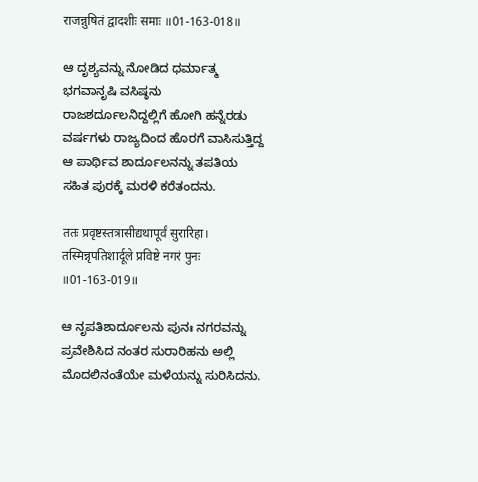राजन्नुषितं द्वादशीः समाः ॥01-163-018॥

ಆ ದೃಶ್ಯವನ್ನು ನೋಡಿದ ಧರ್ಮಾತ್ಮ ಭಗವಾನೃಷಿ ವಸಿಷ್ಠನು ರಾಜಶರ್ದೂಲನಿದ್ದಲ್ಲಿಗೆ ಹೋಗಿ ಹನ್ನೆರಡು ವರ್ಷಗಳು ರಾಜ್ಯದಿಂದ ಹೊರಗೆ ವಾಸಿಸುತ್ತಿದ್ದ ಆ ಪಾರ್ಥಿವ ಶಾರ್ದೂಲನನ್ನು ತಪತಿಯ ಸಹಿತ ಪುರಕ್ಕೆ ಮರಳಿ ಕರೆತಂದನು.

ततः प्रवृष्टस्तत्रासीद्यथापूर्वं सुरारिहा।
तस्मिन्नृपतिशार्दूले प्रविष्टे नगरं पुनः ॥01-163-019॥

ಆ ನೃಪತಿಶಾರ್ದೂಲನು ಪುನಃ ನಗರವನ್ನು ಪ್ರವೇಶಿಸಿದ ನಂತರ ಸುರಾರಿಹನು ಅಲ್ಲಿ ಮೊದಲಿನಂತೆಯೇ ಮಳೆಯನ್ನು ಸುರಿಸಿದನು.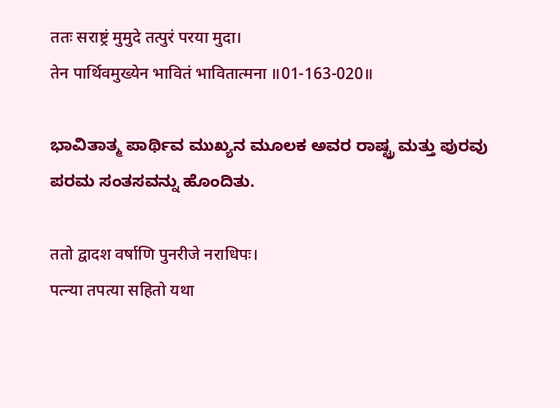ततः सराष्ट्रं मुमुदे तत्पुरं परया मुदा।
तेन पार्थिवमुख्येन भावितं भावितात्मना ॥01-163-020॥

ಭಾವಿತಾತ್ಮ ಪಾರ್ಥಿವ ಮುಖ್ಯನ ಮೂಲಕ ಅವರ ರಾಷ್ಟ್ರ ಮತ್ತು ಪುರವು ಪರಮ ಸಂತಸವನ್ನು ಹೊಂದಿತು.

ततो द्वादश वर्षाणि पुनरीजे नराधिपः।
पत्न्या तपत्या सहितो यथा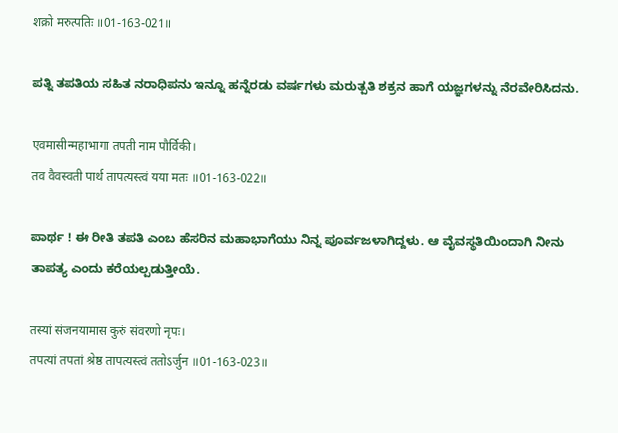शक्रो मरुत्पतिः ॥01-163-021॥

ಪತ್ನಿ ತಪತಿಯ ಸಹಿತ ನರಾಧಿಪನು ಇನ್ನೂ ಹನ್ನೆರಡು ವರ್ಷಗಳು ಮರುತ್ಪತಿ ಶಕ್ರನ ಹಾಗೆ ಯಜ್ಞಗಳನ್ನು ನೆರವೇರಿಸಿದನು.

एवमासीन्महाभागा तपती नाम पौर्विकी।
तव वैवस्वती पार्थ तापत्यस्त्वं यया मतः ॥01-163-022॥

ಪಾರ್ಥ ! ಈ ರೀತಿ ತಪತಿ ಎಂಬ ಹೆಸರಿನ ಮಹಾಭಾಗೆಯು ನಿನ್ನ ಪೂರ್ವಜಳಾಗಿದ್ದಳು. ಆ ವೈವಸ್ಥತಿಯಿಂದಾಗಿ ನೀನು ತಾಪತ್ಯ ಎಂದು ಕರೆಯಲ್ಪಡುತ್ತೀಯೆ.

तस्यां संजनयामास कुरुं संवरणो नृपः।
तपत्यां तपतां श्रेष्ठ तापत्यस्त्वं ततोऽर्जुन ॥01-163-023॥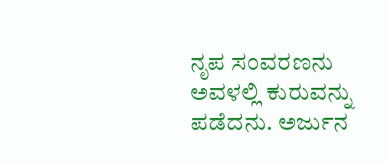ನೃಪ ಸಂವರಣನು ಅವಳಲ್ಲಿ ಕುರುವನ್ನು ಪಡೆದನು. ಅರ್ಜುನ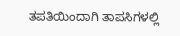ತಪತಿಯಿಂದಾಗಿ ತಾಪಸಿಗಳಲ್ಲಿ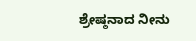ಶ್ರೇಷ್ಠನಾದ ನೀನು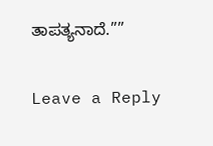ತಾಪತ್ಯನಾದೆ.””

Leave a Reply